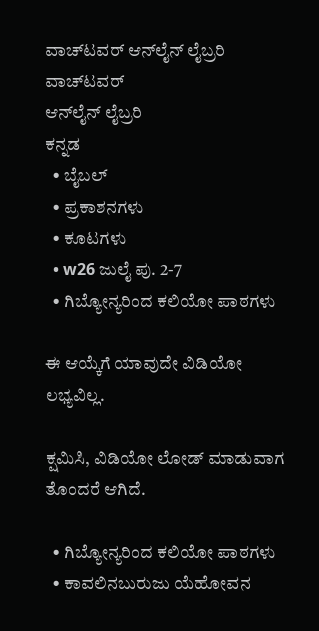ವಾಚ್‌ಟವರ್ ಆನ್‌ಲೈನ್ ಲೈಬ್ರರಿ
ವಾಚ್‌ಟವರ್
ಆನ್‌ಲೈನ್ ಲೈಬ್ರರಿ
ಕನ್ನಡ
  • ಬೈಬಲ್
  • ಪ್ರಕಾಶನಗಳು
  • ಕೂಟಗಳು
  • w26 ಜುಲೈ ಪು. 2-7
  • ಗಿಬ್ಯೋನ್ಯರಿಂದ ಕಲಿಯೋ ಪಾಠಗಳು

ಈ ಆಯ್ಕೆಗೆ ಯಾವುದೇ ವಿಡಿಯೋ ಲಭ್ಯವಿಲ್ಲ.

ಕ್ಷಮಿಸಿ, ವಿಡಿಯೋ ಲೋಡ್ ಮಾಡುವಾಗ ತೊಂದರೆ ಆಗಿದೆ.

  • ಗಿಬ್ಯೋನ್ಯರಿಂದ ಕಲಿಯೋ ಪಾಠಗಳು
  • ಕಾವಲಿನಬುರುಜು ಯೆಹೋವನ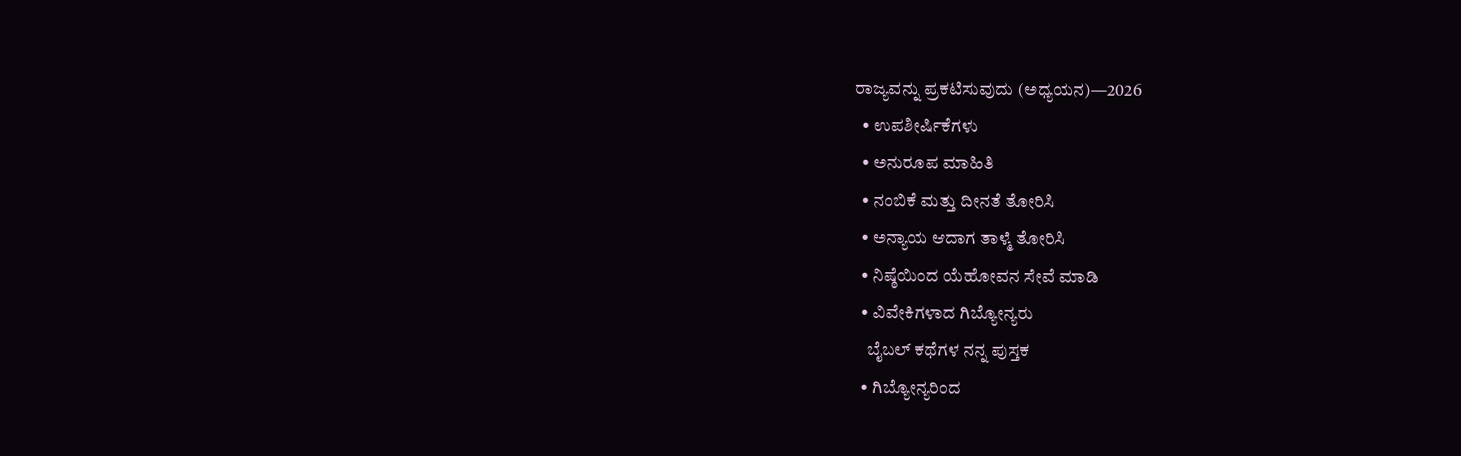ರಾಜ್ಯವನ್ನು ಪ್ರಕಟಿಸುವುದು (ಅಧ್ಯಯನ)—2026
  • ಉಪಶೀರ್ಷಿಕೆಗಳು
  • ಅನುರೂಪ ಮಾಹಿತಿ
  • ನಂಬಿಕೆ ಮತ್ತು ದೀನತೆ ತೋರಿಸಿ
  • ಅನ್ಯಾಯ ಆದಾಗ ತಾಳ್ಮೆ ತೋರಿಸಿ
  • ನಿಷ್ಠೆಯಿಂದ ಯೆಹೋವನ ಸೇವೆ ಮಾಡಿ
  • ವಿವೇಕಿಗಳಾದ ಗಿಬ್ಯೋನ್ಯರು
    ಬೈಬಲ್‌ ಕಥೆಗಳ ನನ್ನ ಪುಸ್ತಕ
  • ಗಿಬ್ಯೋನ್ಯರಿಂದ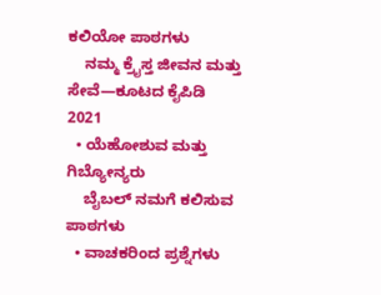ಕಲಿಯೋ ಪಾಠಗಳು
    ನಮ್ಮ ಕ್ರೈಸ್ತ ಜೀವನ ಮತ್ತು ಸೇವೆ—ಕೂಟದ ಕೈಪಿಡಿ 2021
  • ಯೆಹೋಶುವ ಮತ್ತು ಗಿಬ್ಯೋನ್ಯರು
    ಬೈಬಲ್‌ ನಮಗೆ ಕಲಿಸುವ ಪಾಠಗಳು
  • ವಾಚಕರಿಂದ ಪ್ರಶ್ನೆಗಳು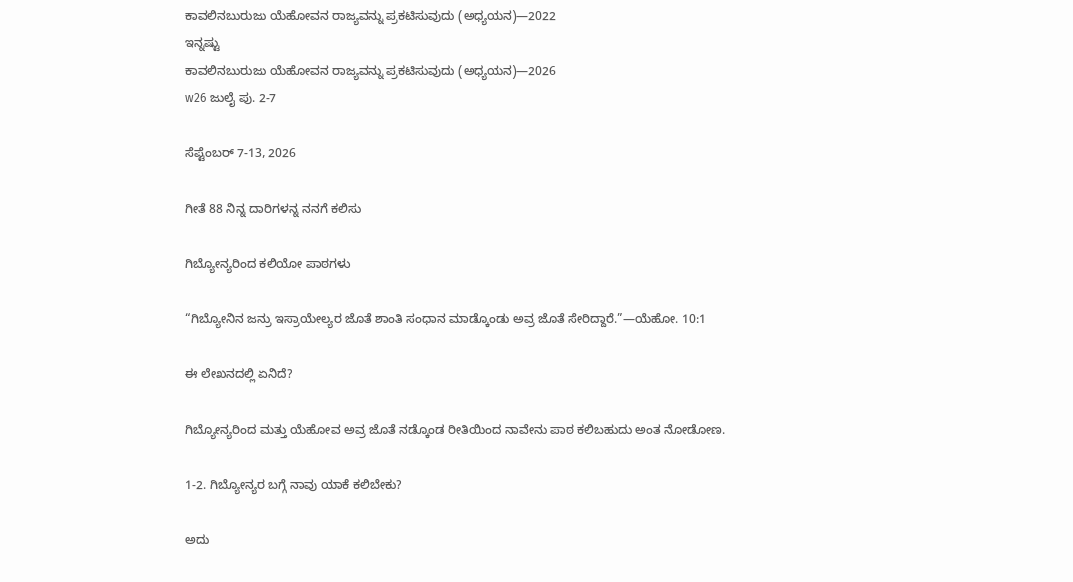ಕಾವಲಿನಬುರುಜು ಯೆಹೋವನ ರಾಜ್ಯವನ್ನು ಪ್ರಕಟಿಸುವುದು (ಅಧ್ಯಯನ)—2022
ಇನ್ನಷ್ಟು
ಕಾವಲಿನಬುರುಜು ಯೆಹೋವನ ರಾಜ್ಯವನ್ನು ಪ್ರಕಟಿಸುವುದು (ಅಧ್ಯಯನ)—2026
w26 ಜುಲೈ ಪು. 2-7

ಸೆಪ್ಟೆಂಬರ್‌ 7-13, 2026

ಗೀತೆ 88 ನಿನ್ನ ದಾರಿಗಳನ್ನ ನನಗೆ ಕಲಿಸು

ಗಿಬ್ಯೋನ್ಯರಿಂದ ಕಲಿಯೋ ಪಾಠಗಳು

“ಗಿಬ್ಯೋನಿನ ಜನ್ರು ಇಸ್ರಾಯೇಲ್ಯರ ಜೊತೆ ಶಾಂತಿ ಸಂಧಾನ ಮಾಡ್ಕೊಂಡು ಅವ್ರ ಜೊತೆ ಸೇರಿದ್ದಾರೆ.”—ಯೆಹೋ. 10:1

ಈ ಲೇಖನದಲ್ಲಿ ಏನಿದೆ?

ಗಿಬ್ಯೋನ್ಯರಿಂದ ಮತ್ತು ಯೆಹೋವ ಅವ್ರ ಜೊತೆ ನಡ್ಕೊಂಡ ರೀತಿಯಿಂದ ನಾವೇನು ಪಾಠ ಕಲಿಬಹುದು ಅಂತ ನೋಡೋಣ.

1-2. ಗಿಬ್ಯೋನ್ಯರ ಬಗ್ಗೆ ನಾವು ಯಾಕೆ ಕಲಿಬೇಕು?

ಅದು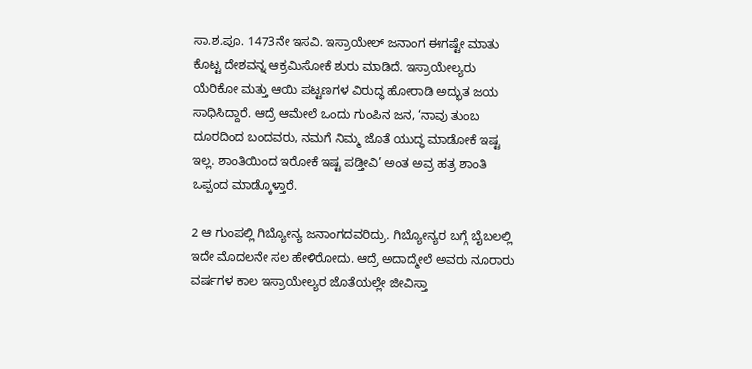ಸಾ.ಶ.ಪೂ. 1473ನೇ ಇಸವಿ. ಇಸ್ರಾಯೇಲ್‌ ಜನಾಂಗ ಈಗಷ್ಟೇ ಮಾತು ಕೊಟ್ಟ ದೇಶವನ್ನ ಆಕ್ರಮಿಸೋಕೆ ಶುರು ಮಾಡಿದೆ. ಇಸ್ರಾಯೇಲ್ಯರು ಯೆರಿಕೋ ಮತ್ತು ಆಯಿ ಪಟ್ಟಣಗಳ ವಿರುದ್ಧ ಹೋರಾಡಿ ಅದ್ಭುತ ಜಯ ಸಾಧಿಸಿದ್ದಾರೆ. ಆದ್ರೆ ಆಮೇಲೆ ಒಂದು ಗುಂಪಿನ ಜನ, ‘ನಾವು ತುಂಬ ದೂರದಿಂದ ಬಂದವರು, ನಮಗೆ ನಿಮ್ಮ ಜೊತೆ ಯುದ್ಧ ಮಾಡೋಕೆ ಇಷ್ಟ ಇಲ್ಲ. ಶಾಂತಿಯಿಂದ ಇರೋಕೆ ಇಷ್ಟ ಪಡ್ತೀವಿ’ ಅಂತ ಅವ್ರ ಹತ್ರ ಶಾಂತಿ ಒಪ್ಪಂದ ಮಾಡ್ಕೊಳ್ತಾರೆ.

2 ಆ ಗುಂಪಲ್ಲಿ ಗಿಬ್ಯೋನ್ಯ ಜನಾಂಗದವರಿದ್ರು. ಗಿಬ್ಯೋನ್ಯರ ಬಗ್ಗೆ ಬೈಬಲಲ್ಲಿ ಇದೇ ಮೊದಲನೇ ಸಲ ಹೇಳಿರೋದು. ಆದ್ರೆ ಅದಾದ್ಮೇಲೆ ಅವರು ನೂರಾರು ವರ್ಷಗಳ ಕಾಲ ಇಸ್ರಾಯೇಲ್ಯರ ಜೊತೆಯಲ್ಲೇ ಜೀವಿಸ್ತಾ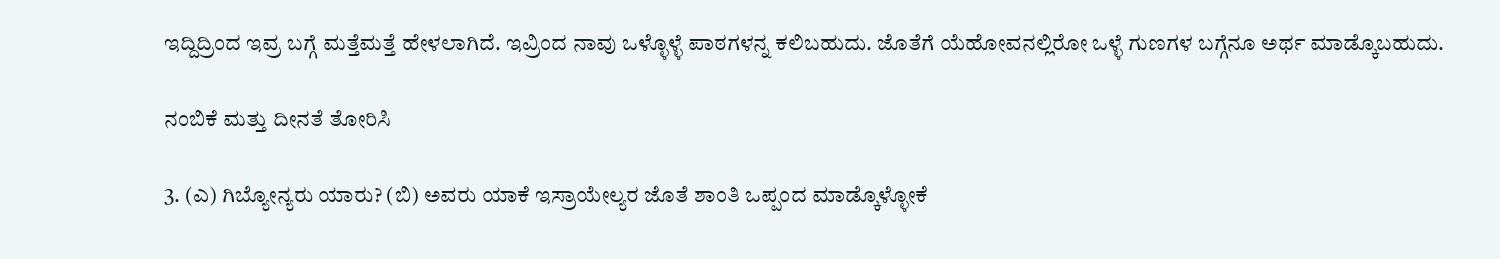ಇದ್ದಿದ್ರಿಂದ ಇವ್ರ ಬಗ್ಗೆ ಮತ್ತೆಮತ್ತೆ ಹೇಳಲಾಗಿದೆ. ಇವ್ರಿಂದ ನಾವು ಒಳ್ಳೊಳ್ಳೆ ಪಾಠಗಳನ್ನ ಕಲಿಬಹುದು. ಜೊತೆಗೆ ಯೆಹೋವನಲ್ಲಿರೋ ಒಳ್ಳೆ ಗುಣಗಳ ಬಗ್ಗೆನೂ ಅರ್ಥ ಮಾಡ್ಕೊಬಹುದು.

ನಂಬಿಕೆ ಮತ್ತು ದೀನತೆ ತೋರಿಸಿ

3. (ಎ) ಗಿಬ್ಯೋನ್ಯರು ಯಾರು? (ಬಿ) ಅವರು ಯಾಕೆ ಇಸ್ರಾಯೇಲ್ಯರ ಜೊತೆ ಶಾಂತಿ ಒಪ್ಪಂದ ಮಾಡ್ಕೊಳ್ಳೋಕೆ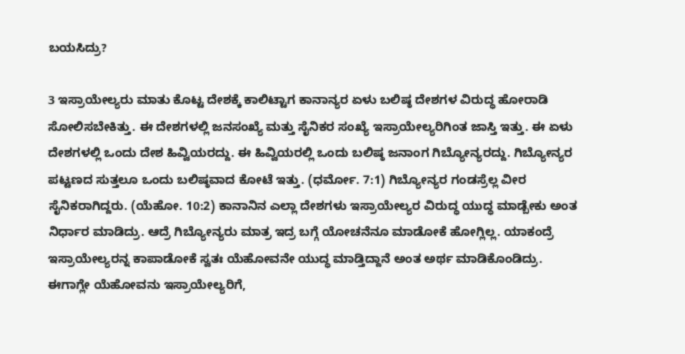ಬಯಸಿದ್ರು?

3 ಇಸ್ರಾಯೇಲ್ಯರು ಮಾತು ಕೊಟ್ಟ ದೇಶಕ್ಕೆ ಕಾಲಿಟ್ಟಾಗ ಕಾನಾನ್ಯರ ಏಳು ಬಲಿಷ್ಠ ದೇಶಗಳ ವಿರುದ್ಧ ಹೋರಾಡಿ ಸೋಲಿಸಬೇಕಿತ್ತು. ಈ ದೇಶಗಳಲ್ಲಿ ಜನಸಂಖ್ಯೆ ಮತ್ತು ಸೈನಿಕರ ಸಂಖ್ಯೆ ಇಸ್ರಾಯೇಲ್ಯರಿಗಿಂತ ಜಾಸ್ತಿ ಇತ್ತು. ಈ ಏಳು ದೇಶಗಳಲ್ಲಿ ಒಂದು ದೇಶ ಹಿವ್ವಿಯರದ್ದು. ಈ ಹಿವ್ವಿಯರಲ್ಲಿ ಒಂದು ಬಲಿಷ್ಠ ಜನಾಂಗ ಗಿಬ್ಯೋನ್ಯರದ್ದು. ಗಿಬ್ಯೋನ್ಯರ ಪಟ್ಟಣದ ಸುತ್ತಲೂ ಒಂದು ಬಲಿಷ್ಠವಾದ ಕೋಟೆ ಇತ್ತು. (ಧರ್ಮೋ. 7:1) ಗಿಬ್ಯೋನ್ಯರ ಗಂಡಸ್ರೆಲ್ಲ ವೀರ ಸೈನಿಕರಾಗಿದ್ದರು. (ಯೆಹೋ. 10:2) ಕಾನಾನಿನ ಎಲ್ಲಾ ದೇಶಗಳು ಇಸ್ರಾಯೇಲ್ಯರ ವಿರುದ್ಧ ಯುದ್ಧ ಮಾಡ್ಬೇಕು ಅಂತ ನಿರ್ಧಾರ ಮಾಡಿದ್ರು. ಆದ್ರೆ ಗಿಬ್ಯೋನ್ಯರು ಮಾತ್ರ ಇದ್ರ ಬಗ್ಗೆ ಯೋಚನೆನೂ ಮಾಡೋಕೆ ಹೋಗ್ಲಿಲ್ಲ. ಯಾಕಂದ್ರೆ ಇಸ್ರಾಯೇಲ್ಯರನ್ನ ಕಾಪಾಡೋಕೆ ಸ್ವತಃ ಯೆಹೋವನೇ ಯುದ್ಧ ಮಾಡ್ತಿದ್ದಾನೆ ಅಂತ ಅರ್ಥ ಮಾಡಿಕೊಂಡಿದ್ರು. ಈಗಾಗ್ಲೇ ಯೆಹೋವನು ಇಸ್ರಾಯೇಲ್ಯರಿಗೆ,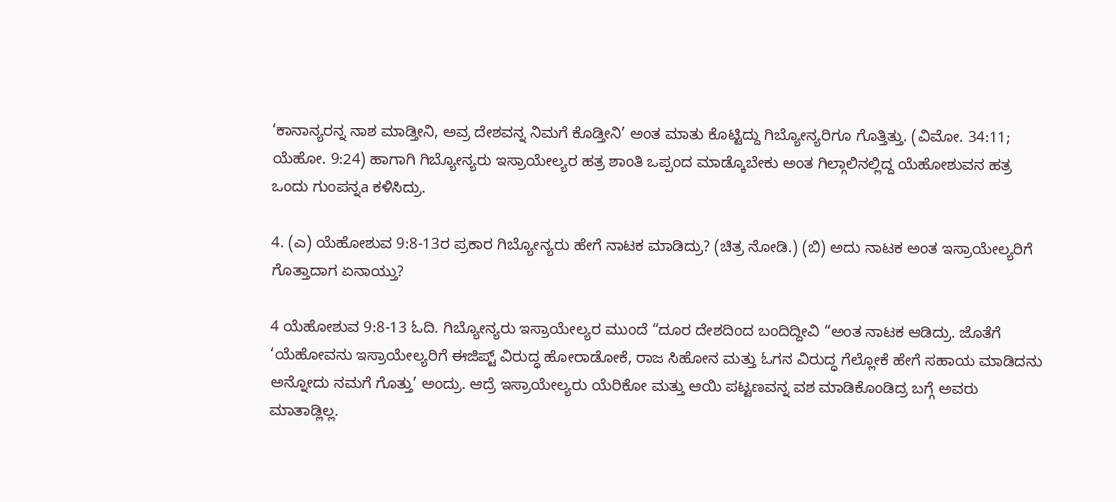‘ಕಾನಾನ್ಯರನ್ನ ನಾಶ ಮಾಡ್ತೀನಿ, ಅವ್ರ ದೇಶವನ್ನ ನಿಮಗೆ ಕೊಡ್ತೀನಿ’ ಅಂತ ಮಾತು ಕೊಟ್ಟಿದ್ದು ಗಿಬ್ಯೋನ್ಯರಿಗೂ ಗೊತ್ತಿತ್ತು. (ವಿಮೋ. 34:11; ಯೆಹೋ. 9:24) ಹಾಗಾಗಿ ಗಿಬ್ಯೋನ್ಯರು ಇಸ್ರಾಯೇಲ್ಯರ ಹತ್ರ ಶಾಂತಿ ಒಪ್ಪಂದ ಮಾಡ್ಕೊಬೇಕು ಅಂತ ಗಿಲ್ಗಾಲಿನಲ್ಲಿದ್ದ ಯೆಹೋಶುವನ ಹತ್ರ ಒಂದು ಗುಂಪನ್ನa ಕಳಿಸಿದ್ರು.

4. (ಎ) ಯೆಹೋಶುವ 9:8-13ರ ಪ್ರಕಾರ ಗಿಬ್ಯೋನ್ಯರು ಹೇಗೆ ನಾಟಕ ಮಾಡಿದ್ರು? (ಚಿತ್ರ ನೋಡಿ.) (ಬಿ) ಅದು ನಾಟಕ ಅಂತ ಇಸ್ರಾಯೇಲ್ಯರಿಗೆ ಗೊತ್ತಾದಾಗ ಏನಾಯ್ತು?

4 ಯೆಹೋಶುವ 9:8-13 ಓದಿ. ಗಿಬ್ಯೋನ್ಯರು ಇಸ್ರಾಯೇಲ್ಯರ ಮುಂದೆ “ದೂರ ದೇಶದಿಂದ ಬಂದಿದ್ದೀವಿ “ಅಂತ ನಾಟಕ ಆಡಿದ್ರು. ಜೊತೆಗೆ ‘ಯೆಹೋವನು ಇಸ್ರಾಯೇಲ್ಯರಿಗೆ ಈಜಿಪ್ಟ್‌ ವಿರುದ್ಧ ಹೋರಾಡೋಕೆ, ರಾಜ ಸಿಹೋನ ಮತ್ತು ಓಗನ ವಿರುದ್ಧ ಗೆಲ್ಲೋಕೆ ಹೇಗೆ ಸಹಾಯ ಮಾಡಿದನು ಅನ್ನೋದು ನಮಗೆ ಗೊತ್ತು’ ಅಂದ್ರು. ಆದ್ರೆ ಇಸ್ರಾಯೇಲ್ಯರು ಯೆರಿಕೋ ಮತ್ತು ಆಯಿ ಪಟ್ಟಣವನ್ನ ವಶ ಮಾಡಿಕೊಂಡಿದ್ರ ಬಗ್ಗೆ ಅವರು ಮಾತಾಡ್ಲಿಲ್ಲ.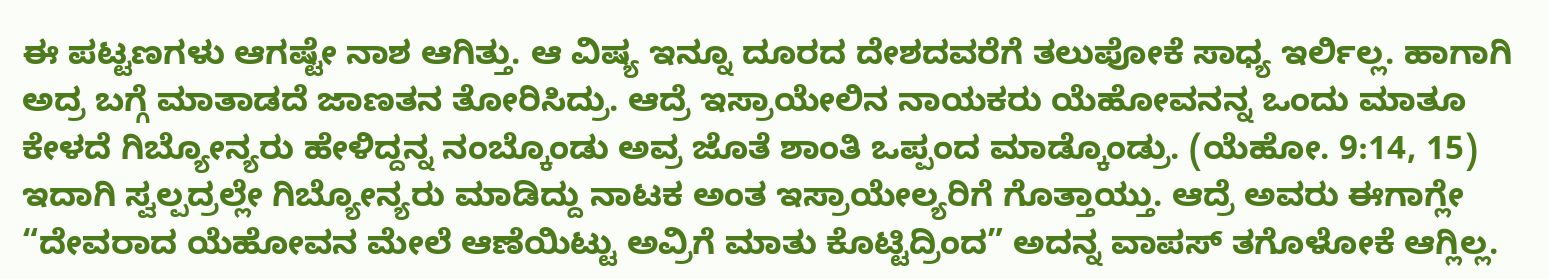ಈ ಪಟ್ಟಣಗಳು ಆಗಷ್ಟೇ ನಾಶ ಆಗಿತ್ತು. ಆ ವಿಷ್ಯ ಇನ್ನೂ ದೂರದ ದೇಶದವರೆಗೆ ತಲುಪೋಕೆ ಸಾಧ್ಯ ಇರ್ಲಿಲ್ಲ. ಹಾಗಾಗಿ ಅದ್ರ ಬಗ್ಗೆ ಮಾತಾಡದೆ ಜಾಣತನ ತೋರಿಸಿದ್ರು. ಆದ್ರೆ ಇಸ್ರಾಯೇಲಿನ ನಾಯಕರು ಯೆಹೋವನನ್ನ ಒಂದು ಮಾತೂ ಕೇಳದೆ ಗಿಬ್ಯೋನ್ಯರು ಹೇಳಿದ್ದನ್ನ ನಂಬ್ಕೊಂಡು ಅವ್ರ ಜೊತೆ ಶಾಂತಿ ಒಪ್ಪಂದ ಮಾಡ್ಕೊಂಡ್ರು. (ಯೆಹೋ. 9:14, 15) ಇದಾಗಿ ಸ್ವಲ್ಪದ್ರಲ್ಲೇ ಗಿಬ್ಯೋನ್ಯರು ಮಾಡಿದ್ದು ನಾಟಕ ಅಂತ ಇಸ್ರಾಯೇಲ್ಯರಿಗೆ ಗೊತ್ತಾಯ್ತು. ಆದ್ರೆ ಅವರು ಈಗಾಗ್ಲೇ “ದೇವರಾದ ಯೆಹೋವನ ಮೇಲೆ ಆಣೆಯಿಟ್ಟು ಅವ್ರಿಗೆ ಮಾತು ಕೊಟ್ಟಿದ್ರಿಂದ” ಅದನ್ನ ವಾಪಸ್‌ ತಗೊಳೋಕೆ ಆಗ್ಲಿಲ್ಲ.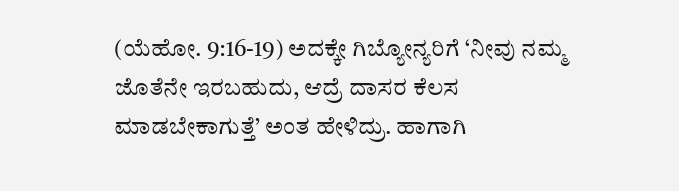(ಯೆಹೋ. 9:16-19) ಅದಕ್ಕೇ ಗಿಬ್ಯೋನ್ಯರಿಗೆ ‘ನೀವು ನಮ್ಮ ಜೊತೆನೇ ಇರಬಹುದು, ಆದ್ರೆ ದಾಸರ ಕೆಲಸ ಮಾಡಬೇಕಾಗುತ್ತೆ’ ಅಂತ ಹೇಳಿದ್ರು. ಹಾಗಾಗಿ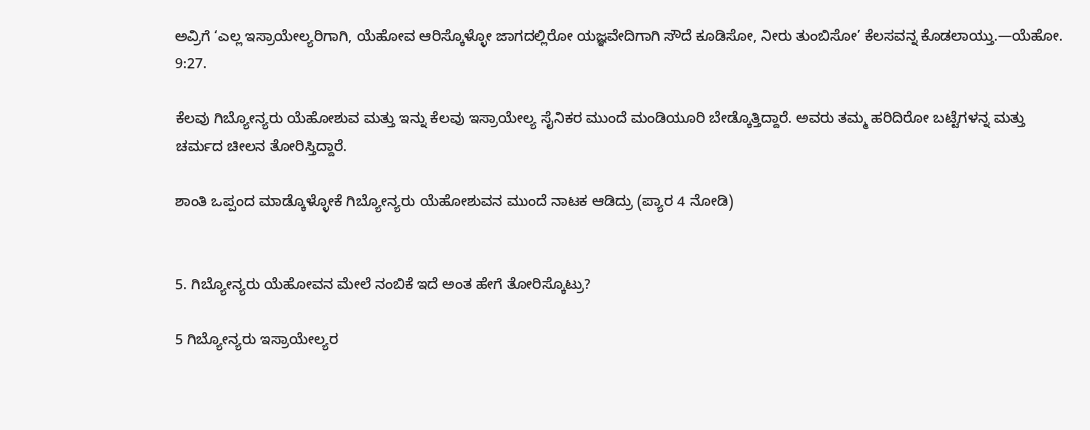ಅವ್ರಿಗೆ ‘ಎಲ್ಲ ಇಸ್ರಾಯೇಲ್ಯರಿಗಾಗಿ, ಯೆಹೋವ ಆರಿಸ್ಕೊಳ್ಳೋ ಜಾಗದಲ್ಲಿರೋ ಯಜ್ಞವೇದಿಗಾಗಿ ಸೌದೆ ಕೂಡಿಸೋ, ನೀರು ತುಂಬಿಸೋ’ ಕೆಲಸವನ್ನ ಕೊಡಲಾಯ್ತು.—ಯೆಹೋ. 9:27.

ಕೆಲವು ಗಿಬ್ಯೋನ್ಯರು ಯೆಹೋಶುವ ಮತ್ತು ಇನ್ನು ಕೆಲವು ಇಸ್ರಾಯೇಲ್ಯ ಸೈನಿಕರ ಮುಂದೆ ಮಂಡಿಯೂರಿ ಬೇಡ್ಕೊತ್ತಿದ್ದಾರೆ. ಅವರು ತಮ್ಮ ಹರಿದಿರೋ ಬಟ್ಟೆಗಳನ್ನ ಮತ್ತು ಚರ್ಮದ ಚೀಲನ ತೋರಿಸ್ತಿದ್ದಾರೆ.

ಶಾಂತಿ ಒಪ್ಪಂದ ಮಾಡ್ಕೊಳ್ಳೋಕೆ ಗಿಬ್ಯೋನ್ಯರು ಯೆಹೋಶುವನ ಮುಂದೆ ನಾಟಕ ಆಡಿದ್ರು (ಪ್ಯಾರ 4 ನೋಡಿ)


5. ಗಿಬ್ಯೋನ್ಯರು ಯೆಹೋವನ ಮೇಲೆ ನಂಬಿಕೆ ಇದೆ ಅಂತ ಹೇಗೆ ತೋರಿಸ್ಕೊಟ್ರು?

5 ಗಿಬ್ಯೋನ್ಯರು ಇಸ್ರಾಯೇಲ್ಯರ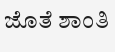ಜೊತೆ ಶಾಂತಿ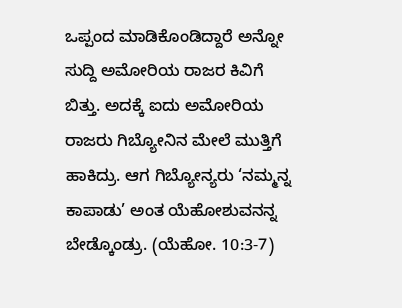ಒಪ್ಪಂದ ಮಾಡಿಕೊಂಡಿದ್ದಾರೆ ಅನ್ನೋ ಸುದ್ದಿ ಅಮೋರಿಯ ರಾಜರ ಕಿವಿಗೆ ಬಿತ್ತು. ಅದಕ್ಕೆ ಐದು ಅಮೋರಿಯ ರಾಜರು ಗಿಬ್ಯೋನಿನ ಮೇಲೆ ಮುತ್ತಿಗೆ ಹಾಕಿದ್ರು. ಆಗ ಗಿಬ್ಯೋನ್ಯರು ‘ನಮ್ಮನ್ನ ಕಾಪಾಡು’ ಅಂತ ಯೆಹೋಶುವನನ್ನ ಬೇಡ್ಕೊಂಡ್ರು. (ಯೆಹೋ. 10:3-7)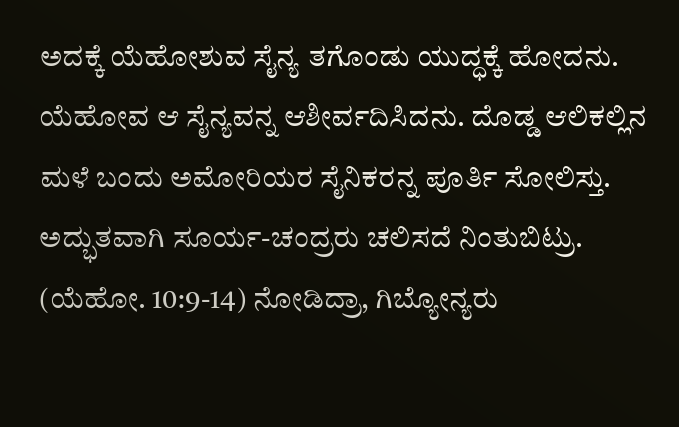ಅದಕ್ಕೆ ಯೆಹೋಶುವ ಸೈನ್ಯ ತಗೊಂಡು ಯುದ್ಧಕ್ಕೆ ಹೋದನು. ಯೆಹೋವ ಆ ಸೈನ್ಯವನ್ನ ಆಶೀರ್ವದಿಸಿದನು. ದೊಡ್ಡ ಆಲಿಕಲ್ಲಿನ ಮಳೆ ಬಂದು ಅಮೋರಿಯರ ಸೈನಿಕರನ್ನ ಪೂರ್ತಿ ಸೋಲಿಸ್ತು. ಅದ್ಭುತವಾಗಿ ಸೂರ್ಯ-ಚಂದ್ರರು ಚಲಿಸದೆ ನಿಂತುಬಿಟ್ರು. (ಯೆಹೋ. 10:9-14) ನೋಡಿದ್ರಾ, ಗಿಬ್ಯೋನ್ಯರು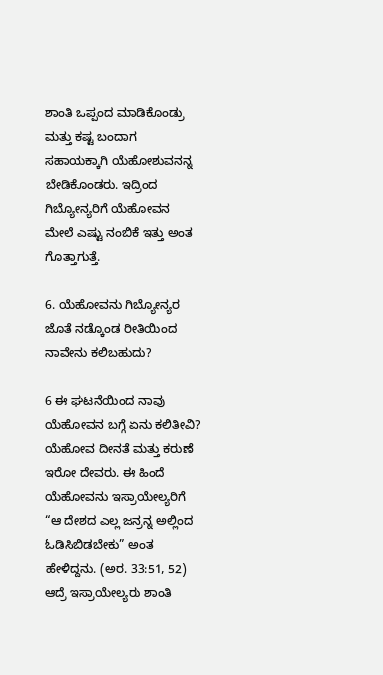ಶಾಂತಿ ಒಪ್ಪಂದ ಮಾಡಿಕೊಂಡ್ರು ಮತ್ತು ಕಷ್ಟ ಬಂದಾಗ ಸಹಾಯಕ್ಕಾಗಿ ಯೆಹೋಶುವನನ್ನ ಬೇಡಿಕೊಂಡರು. ಇದ್ರಿಂದ ಗಿಬ್ಯೋನ್ಯರಿಗೆ ಯೆಹೋವನ ಮೇಲೆ ಎಷ್ಟು ನಂಬಿಕೆ ಇತ್ತು ಅಂತ ಗೊತ್ತಾಗುತ್ತೆ.

6. ಯೆಹೋವನು ಗಿಬ್ಯೋನ್ಯರ ಜೊತೆ ನಡ್ಕೊಂಡ ರೀತಿಯಿಂದ ನಾವೇನು ಕಲಿಬಹುದು?

6 ಈ ಘಟನೆಯಿಂದ ನಾವು ಯೆಹೋವನ ಬಗ್ಗೆ ಏನು ಕಲಿತೀವಿ? ಯೆಹೋವ ದೀನತೆ ಮತ್ತು ಕರುಣೆ ಇರೋ ದೇವರು. ಈ ಹಿಂದೆ ಯೆಹೋವನು ಇಸ್ರಾಯೇಲ್ಯರಿಗೆ “ಆ ದೇಶದ ಎಲ್ಲ ಜನ್ರನ್ನ ಅಲ್ಲಿಂದ ಓಡಿಸಿಬಿಡಬೇಕು” ಅಂತ ಹೇಳಿದ್ದನು. (ಅರ. 33:51, 52) ಆದ್ರೆ ಇಸ್ರಾಯೇಲ್ಯರು ಶಾಂತಿ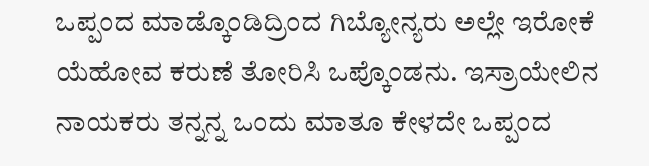ಒಪ್ಪಂದ ಮಾಡ್ಕೊಂಡಿದ್ರಿಂದ ಗಿಬ್ಯೋನ್ಯರು ಅಲ್ಲೇ ಇರೋಕೆ ಯೆಹೋವ ಕರುಣೆ ತೋರಿಸಿ ಒಪ್ಕೊಂಡನು. ಇಸ್ರಾಯೇಲಿನ ನಾಯಕರು ತನ್ನನ್ನ ಒಂದು ಮಾತೂ ಕೇಳದೇ ಒಪ್ಪಂದ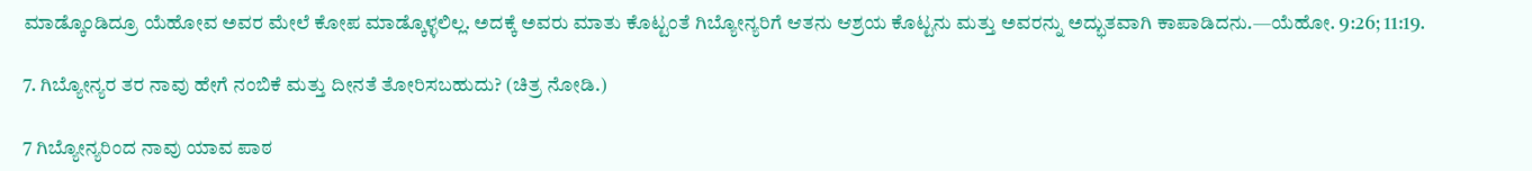ಮಾಡ್ಕೊಂಡಿದ್ರೂ ಯೆಹೋವ ಅವರ ಮೇಲೆ ಕೋಪ ಮಾಡ್ಕೊಳ್ಳಲಿಲ್ಲ. ಅದಕ್ಕೆ ಅವರು ಮಾತು ಕೊಟ್ಟಂತೆ ಗಿಬ್ಯೋನ್ಯರಿಗೆ ಆತನು ಆಶ್ರಯ ಕೊಟ್ಟನು ಮತ್ತು ಅವರನ್ನು ಅದ್ಭುತವಾಗಿ ಕಾಪಾಡಿದನು.—ಯೆಹೋ. 9:26; 11:19.

7. ಗಿಬ್ಯೋನ್ಯರ ತರ ನಾವು ಹೇಗೆ ನಂಬಿಕೆ ಮತ್ತು ದೀನತೆ ತೋರಿಸಬಹುದು? (ಚಿತ್ರ ನೋಡಿ.)

7 ಗಿಬ್ಯೋನ್ಯರಿಂದ ನಾವು ಯಾವ ಪಾಠ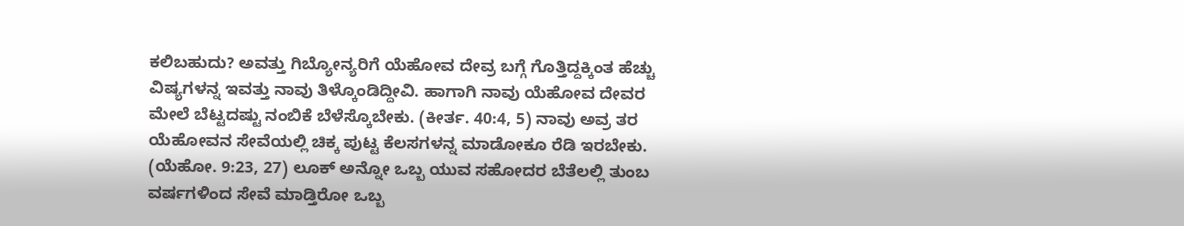ಕಲಿಬಹುದು? ಅವತ್ತು ಗಿಬ್ಯೋನ್ಯರಿಗೆ ಯೆಹೋವ ದೇವ್ರ ಬಗ್ಗೆ ಗೊತ್ತಿದ್ದಕ್ಕಿಂತ ಹೆಚ್ಚು ವಿಷ್ಯಗಳನ್ನ ಇವತ್ತು ನಾವು ತಿಳ್ಕೊಂಡಿದ್ದೀವಿ. ಹಾಗಾಗಿ ನಾವು ಯೆಹೋವ ದೇವರ ಮೇಲೆ ಬೆಟ್ಟದಷ್ಟು ನಂಬಿಕೆ ಬೆಳೆಸ್ಕೊಬೇಕು. (ಕೀರ್ತ. 40:4, 5) ನಾವು ಅವ್ರ ತರ ಯೆಹೋವನ ಸೇವೆಯಲ್ಲಿ ಚಿಕ್ಕ ಪುಟ್ಟ ಕೆಲಸಗಳನ್ನ ಮಾಡೋಕೂ ರೆಡಿ ಇರಬೇಕು. (ಯೆಹೋ. 9:23, 27) ಲೂಕ್‌ ಅನ್ನೋ ಒಬ್ಬ ಯುವ ಸಹೋದರ ಬೆತೆಲಲ್ಲಿ ತುಂಬ ವರ್ಷಗಳಿಂದ ಸೇವೆ ಮಾಡ್ತಿರೋ ಒಬ್ಬ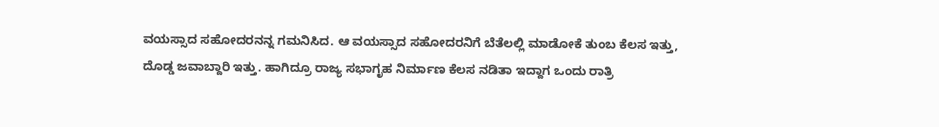ವಯಸ್ಸಾದ ಸಹೋದರನನ್ನ ಗಮನಿಸಿದ. ಆ ವಯಸ್ಸಾದ ಸಹೋದರನಿಗೆ ಬೆತೆಲಲ್ಲಿ ಮಾಡೋಕೆ ತುಂಬ ಕೆಲಸ ಇತ್ತು, ದೊಡ್ಡ ಜವಾಬ್ದಾರಿ ಇತ್ತು. ಹಾಗಿದ್ರೂ ರಾಜ್ಯ ಸಭಾಗೃಹ ನಿರ್ಮಾಣ ಕೆಲಸ ನಡಿತಾ ಇದ್ದಾಗ ಒಂದು ರಾತ್ರಿ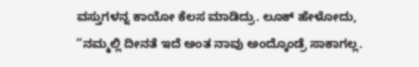ವಸ್ತುಗಳನ್ನ ಕಾಯೋ ಕೆಲಸ ಮಾಡಿದ್ರು. ಲೂಕ್‌ ಹೇಳೋದು, “ನಮ್ಮಲ್ಲಿ ದೀನತೆ ಇದೆ ಅಂತ ನಾವು ಅಂದ್ಕೊಂಡ್ರೆ ಸಾಕಾಗಲ್ಲ.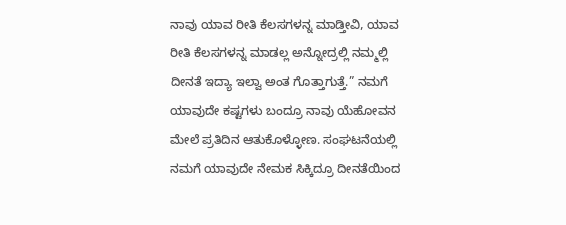ನಾವು ಯಾವ ರೀತಿ ಕೆಲಸಗಳನ್ನ ಮಾಡ್ತೀವಿ, ಯಾವ ರೀತಿ ಕೆಲಸಗಳನ್ನ ಮಾಡಲ್ಲ ಅನ್ನೋದ್ರಲ್ಲಿ ನಮ್ಮಲ್ಲಿ ದೀನತೆ ಇದ್ಯಾ ಇಲ್ವಾ ಅಂತ ಗೊತ್ತಾಗುತ್ತೆ.” ನಮಗೆ ಯಾವುದೇ ಕಷ್ಟಗಳು ಬಂದ್ರೂ ನಾವು ಯೆಹೋವನ ಮೇಲೆ ಪ್ರತಿದಿನ ಆತುಕೊಳ್ಳೋಣ. ಸಂಘಟನೆಯಲ್ಲಿ ನಮಗೆ ಯಾವುದೇ ನೇಮಕ ಸಿಕ್ಕಿದ್ರೂ ದೀನತೆಯಿಂದ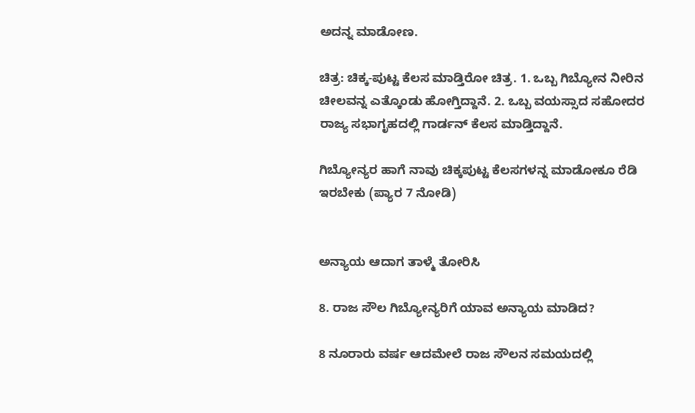ಅದನ್ನ ಮಾಡೋಣ.

ಚಿತ್ರ: ಚಿಕ್ಕ-ಪುಟ್ಟ ಕೆಲಸ ಮಾಡ್ತಿರೋ ಚಿತ್ರ. 1. ಒಬ್ಬ ಗಿಬ್ಯೋನ ನೀರಿನ ಚೀಲವನ್ನ ಎತ್ಕೊಂಡು ಹೋಗ್ತಿದ್ದಾನೆ. 2. ಒಬ್ಬ ವಯಸ್ಸಾದ ಸಹೋದರ ರಾಜ್ಯ ಸಭಾಗೃಹದಲ್ಲಿ ಗಾರ್ಡನ್‌ ಕೆಲಸ ಮಾಡ್ತಿದ್ದಾನೆ.

ಗಿಬ್ಯೋನ್ಯರ ಹಾಗೆ ನಾವು ಚಿಕ್ಕಪುಟ್ಟ ಕೆಲಸಗಳನ್ನ ಮಾಡೋಕೂ ರೆಡಿ ಇರಬೇಕು (ಪ್ಯಾರ 7 ನೋಡಿ)


ಅನ್ಯಾಯ ಆದಾಗ ತಾಳ್ಮೆ ತೋರಿಸಿ

8. ರಾಜ ಸೌಲ ಗಿಬ್ಯೋನ್ಯರಿಗೆ ಯಾವ ಅನ್ಯಾಯ ಮಾಡಿದ?

8 ನೂರಾರು ವರ್ಷ ಆದಮೇಲೆ ರಾಜ ಸೌಲನ ಸಮಯದಲ್ಲಿ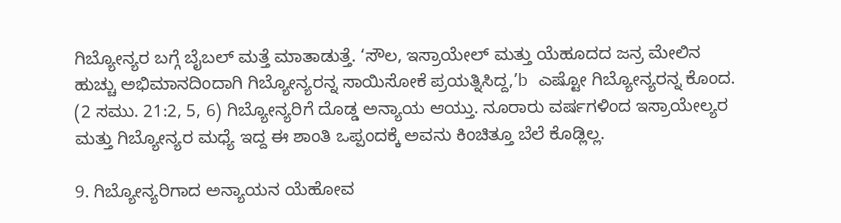ಗಿಬ್ಯೋನ್ಯರ ಬಗ್ಗೆ ಬೈಬಲ್‌ ಮತ್ತೆ ಮಾತಾಡುತ್ತೆ. ‘ಸೌಲ, ಇಸ್ರಾಯೇಲ್‌ ಮತ್ತು ಯೆಹೂದದ ಜನ್ರ ಮೇಲಿನ ಹುಚ್ಚು ಅಭಿಮಾನದಿಂದಾಗಿ ಗಿಬ್ಯೋನ್ಯರನ್ನ ಸಾಯಿಸೋಕೆ ಪ್ರಯತ್ನಿಸಿದ್ದ,’b ಎಷ್ಟೋ ಗಿಬ್ಯೋನ್ಯರನ್ನ ಕೊಂದ. (2 ಸಮು. 21:2, 5, 6) ಗಿಬ್ಯೋನ್ಯರಿಗೆ ದೊಡ್ಡ ಅನ್ಯಾಯ ಆಯ್ತು. ನೂರಾರು ವರ್ಷಗಳಿಂದ ಇಸ್ರಾಯೇಲ್ಯರ ಮತ್ತು ಗಿಬ್ಯೋನ್ಯರ ಮಧ್ಯೆ ಇದ್ದ ಈ ಶಾಂತಿ ಒಪ್ಪಂದಕ್ಕೆ ಅವನು ಕಿಂಚಿತ್ತೂ ಬೆಲೆ ಕೊಡ್ಲಿಲ್ಲ.

9. ಗಿಬ್ಯೋನ್ಯರಿಗಾದ ಅನ್ಯಾಯನ ಯೆಹೋವ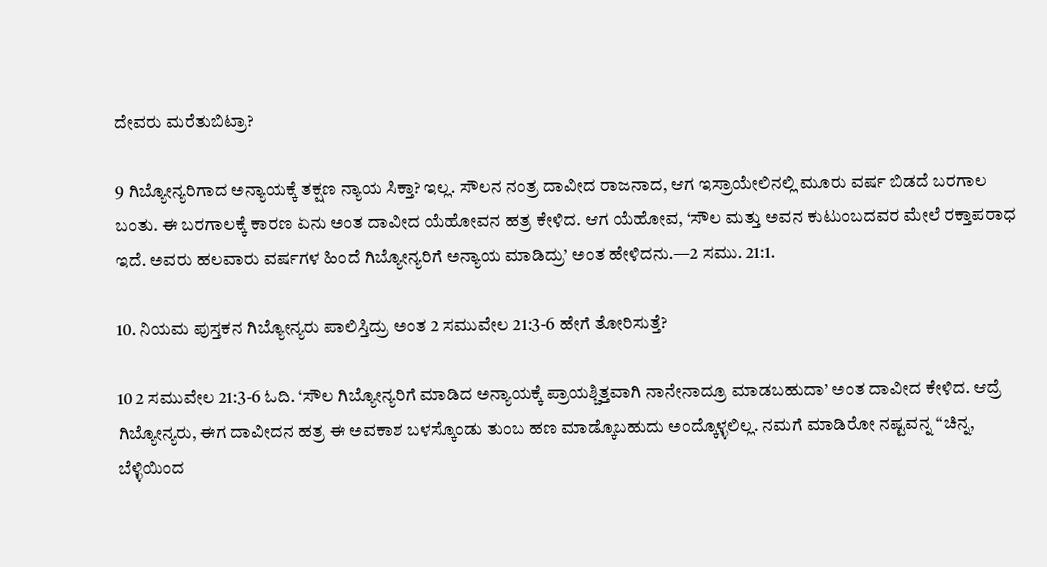ದೇವರು ಮರೆತುಬಿಟ್ರಾ?

9 ಗಿಬ್ಯೋನ್ಯರಿಗಾದ ಅನ್ಯಾಯಕ್ಕೆ ತಕ್ಷಣ ನ್ಯಾಯ ಸಿಕ್ತಾ? ಇಲ್ಲ. ಸೌಲನ ನಂತ್ರ ದಾವೀದ ರಾಜನಾದ, ಆಗ ಇಸ್ರಾಯೇಲಿನಲ್ಲಿ ಮೂರು ವರ್ಷ ಬಿಡದೆ ಬರಗಾಲ ಬಂತು. ಈ ಬರಗಾಲಕ್ಕೆ ಕಾರಣ ಏನು ಅಂತ ದಾವೀದ ಯೆಹೋವನ ಹತ್ರ ಕೇಳಿದ. ಆಗ ಯೆಹೋವ, ‘ಸೌಲ ಮತ್ತು ಅವನ ಕುಟುಂಬದವರ ಮೇಲೆ ರಕ್ತಾಪರಾಧ ಇದೆ. ಅವರು ಹಲವಾರು ವರ್ಷಗಳ ಹಿಂದೆ ಗಿಬ್ಯೋನ್ಯರಿಗೆ ಅನ್ಯಾಯ ಮಾಡಿದ್ರು’ ಅಂತ ಹೇಳಿದನು.—2 ಸಮು. 21:1.

10. ನಿಯಮ ಪುಸ್ತಕನ ಗಿಬ್ಯೋನ್ಯರು ಪಾಲಿಸ್ತಿದ್ರು ಅಂತ 2 ಸಮುವೇಲ 21:3-6 ಹೇಗೆ ತೋರಿಸುತ್ತೆ?

10 2 ಸಮುವೇಲ 21:3-6 ಓದಿ. ‘ಸೌಲ ಗಿಬ್ಯೋನ್ಯರಿಗೆ ಮಾಡಿದ ಅನ್ಯಾಯಕ್ಕೆ ಪ್ರಾಯಶ್ಚಿತ್ತವಾಗಿ ನಾನೇನಾದ್ರೂ ಮಾಡಬಹುದಾ’ ಅಂತ ದಾವೀದ ಕೇಳಿದ. ಆದ್ರೆ ಗಿಬ್ಯೋನ್ಯರು, ಈಗ ದಾವೀದನ ಹತ್ರ ಈ ಅವಕಾಶ ಬಳಸ್ಕೊಂಡು ತುಂಬ ಹಣ ಮಾಡ್ಕೊಬಹುದು ಅಂದ್ಕೊಳ್ಳಲಿಲ್ಲ. ನಮಗೆ ಮಾಡಿರೋ ನಷ್ಟವನ್ನ “ಚಿನ್ನ, ಬೆಳ್ಳಿಯಿಂದ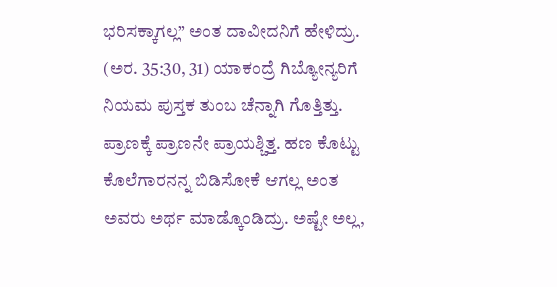ಭರಿಸಕ್ಕಾಗಲ್ಲ” ಅಂತ ದಾವೀದನಿಗೆ ಹೇಳಿದ್ರು. (ಅರ. 35:30, 31) ಯಾಕಂದ್ರೆ ಗಿಬ್ಯೋನ್ಯರಿಗೆ ನಿಯಮ ಪುಸ್ತಕ ತುಂಬ ಚೆನ್ನಾಗಿ ಗೊತ್ತಿತ್ತು. ಪ್ರಾಣಕ್ಕೆ ಪ್ರಾಣನೇ ಪ್ರಾಯಶ್ಚಿತ್ತ. ಹಣ ಕೊಟ್ಟು ಕೊಲೆಗಾರನನ್ನ ಬಿಡಿಸೋಕೆ ಆಗಲ್ಲ ಅಂತ ಅವರು ಅರ್ಥ ಮಾಡ್ಕೊಂಡಿದ್ರು. ಅಷ್ಟೇ ಅಲ್ಲ,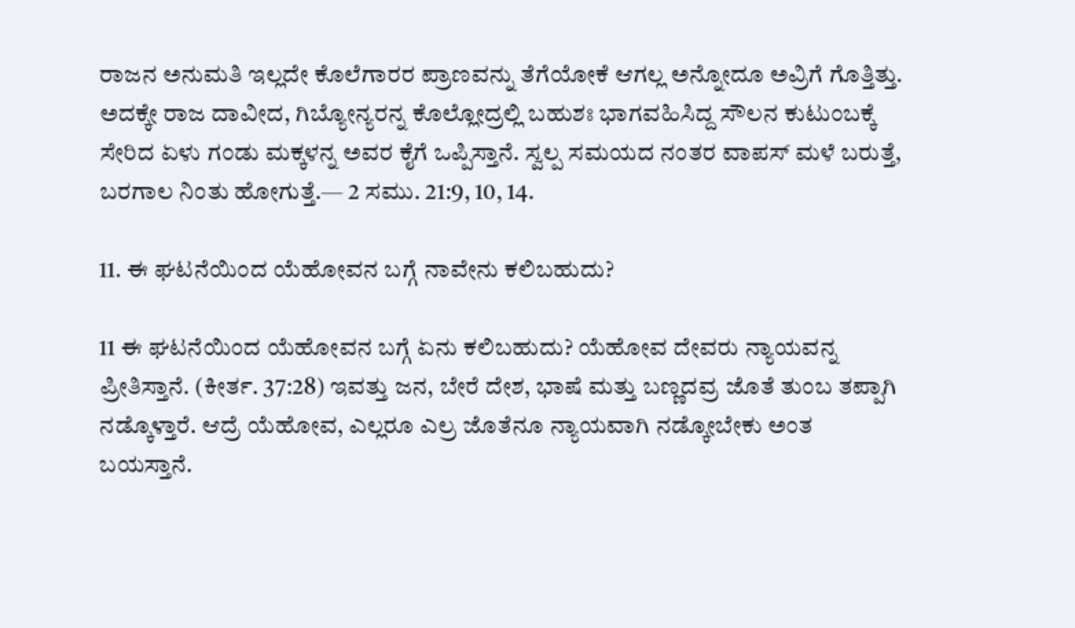ರಾಜನ ಅನುಮತಿ ಇಲ್ಲದೇ ಕೊಲೆಗಾರರ ಪ್ರಾಣವನ್ನು ತೆಗೆಯೋಕೆ ಆಗಲ್ಲ ಅನ್ನೋದೂ ಅವ್ರಿಗೆ ಗೊತ್ತಿತ್ತು. ಅದಕ್ಕೇ ರಾಜ ದಾವೀದ, ಗಿಬ್ಯೋನ್ಯರನ್ನ ಕೊಲ್ಲೋದ್ರಲ್ಲಿ ಬಹುಶಃ ಭಾಗವಹಿಸಿದ್ದ ಸೌಲನ ಕುಟುಂಬಕ್ಕೆ ಸೇರಿದ ಏಳು ಗಂಡು ಮಕ್ಕಳನ್ನ ಅವರ ಕೈಗೆ ಒಪ್ಪಿಸ್ತಾನೆ. ಸ್ವಲ್ಪ ಸಮಯದ ನಂತರ ವಾಪಸ್‌ ಮಳೆ ಬರುತ್ತೆ, ಬರಗಾಲ ನಿಂತು ಹೋಗುತ್ತೆ.— 2 ಸಮು. 21:9, 10, 14.

11. ಈ ಘಟನೆಯಿಂದ ಯೆಹೋವನ ಬಗ್ಗೆ ನಾವೇನು ಕಲಿಬಹುದು?

11 ಈ ಘಟನೆಯಿಂದ ಯೆಹೋವನ ಬಗ್ಗೆ ಏನು ಕಲಿಬಹುದು? ಯೆಹೋವ ದೇವರು ನ್ಯಾಯವನ್ನ ಪ್ರೀತಿಸ್ತಾನೆ. (ಕೀರ್ತ. 37:28) ಇವತ್ತು ಜನ, ಬೇರೆ ದೇಶ, ಭಾಷೆ ಮತ್ತು ಬಣ್ಣದವ್ರ ಜೊತೆ ತುಂಬ ತಪ್ಪಾಗಿ ನಡ್ಕೊಳ್ತಾರೆ. ಆದ್ರೆ ಯೆಹೋವ, ಎಲ್ಲರೂ ಎಲ್ರ ಜೊತೆನೂ ನ್ಯಾಯವಾಗಿ ನಡ್ಕೋಬೇಕು ಅಂತ ಬಯಸ್ತಾನೆ.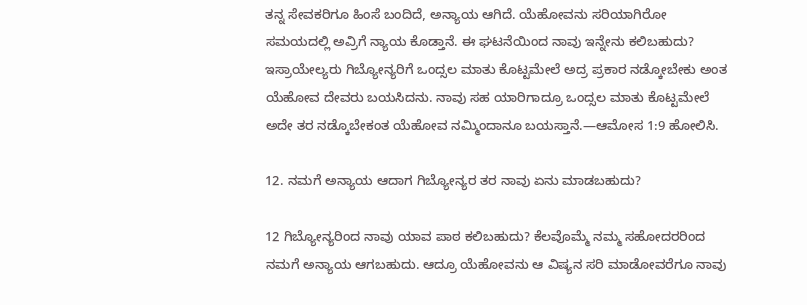ತನ್ನ ಸೇವಕರಿಗೂ ಹಿಂಸೆ ಬಂದಿದೆ, ಅನ್ಯಾಯ ಆಗಿದೆ. ಯೆಹೋವನು ಸರಿಯಾಗಿರೋ ಸಮಯದಲ್ಲಿ ಅವ್ರಿಗೆ ನ್ಯಾಯ ಕೊಡ್ತಾನೆ. ಈ ಘಟನೆಯಿಂದ ನಾವು ಇನ್ನೇನು ಕಲಿಬಹುದು? ಇಸ್ರಾಯೇಲ್ಯರು ಗಿಬ್ಯೋನ್ಯರಿಗೆ ಒಂದ್ಸಲ ಮಾತು ಕೊಟ್ಟಮೇಲೆ ಅದ್ರ ಪ್ರಕಾರ ನಡ್ಕೋಬೇಕು ಅಂತ ಯೆಹೋವ ದೇವರು ಬಯಸಿದನು. ನಾವು ಸಹ ಯಾರಿಗಾದ್ರೂ ಒಂದ್ಸಲ ಮಾತು ಕೊಟ್ಟಮೇಲೆ ಅದೇ ತರ ನಡ್ಕೊಬೇಕಂತ ಯೆಹೋವ ನಮ್ಮಿಂದಾನೂ ಬಯಸ್ತಾನೆ.—ಆಮೋಸ 1:9 ಹೋಲಿಸಿ.

12. ನಮಗೆ ಅನ್ಯಾಯ ಆದಾಗ ಗಿಬ್ಯೋನ್ಯರ ತರ ನಾವು ಏನು ಮಾಡಬಹುದು?

12 ಗಿಬ್ಯೋನ್ಯರಿಂದ ನಾವು ಯಾವ ಪಾಠ ಕಲಿಬಹುದು? ಕೆಲವೊಮ್ಮೆ ನಮ್ಮ ಸಹೋದರರಿಂದ ನಮಗೆ ಅನ್ಯಾಯ ಆಗಬಹುದು. ಆದ್ರೂ ಯೆಹೋವನು ಆ ವಿಷ್ಯನ ಸರಿ ಮಾಡೋವರೆಗೂ ನಾವು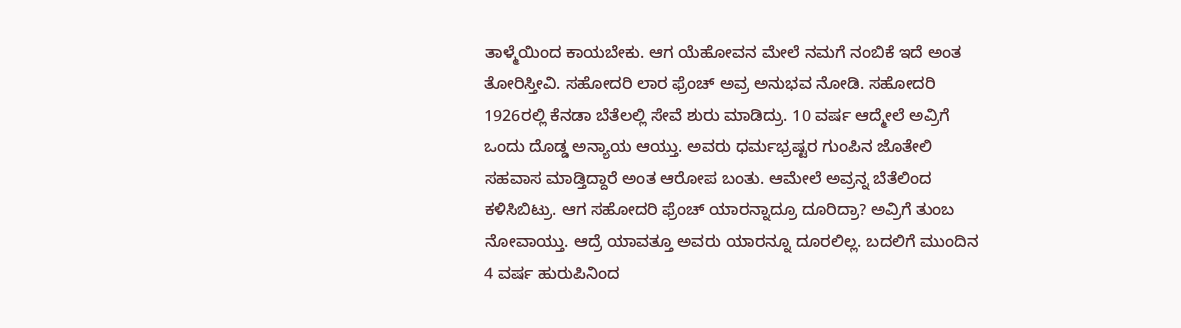ತಾಳ್ಮೆಯಿಂದ ಕಾಯಬೇಕು. ಆಗ ಯೆಹೋವನ ಮೇಲೆ ನಮಗೆ ನಂಬಿಕೆ ಇದೆ ಅಂತ ತೋರಿಸ್ತೀವಿ. ಸಹೋದರಿ ಲಾರ ಫ್ರೆಂಚ್‌ ಅವ್ರ ಅನುಭವ ನೋಡಿ. ಸಹೋದರಿ 1926ರಲ್ಲಿ ಕೆನಡಾ ಬೆತೆಲಲ್ಲಿ ಸೇವೆ ಶುರು ಮಾಡಿದ್ರು. 10 ವರ್ಷ ಆದ್ಮೇಲೆ ಅವ್ರಿಗೆ ಒಂದು ದೊಡ್ಡ ಅನ್ಯಾಯ ಆಯ್ತು. ಅವರು ಧರ್ಮಭ್ರಷ್ಟರ ಗುಂಪಿನ ಜೊತೇಲಿ ಸಹವಾಸ ಮಾಡ್ತಿದ್ದಾರೆ ಅಂತ ಆರೋಪ ಬಂತು. ಆಮೇಲೆ ಅವ್ರನ್ನ ಬೆತೆಲಿಂದ ಕಳಿಸಿಬಿಟ್ರು. ಆಗ ಸಹೋದರಿ ಫ್ರೆಂಚ್‌ ಯಾರನ್ನಾದ್ರೂ ದೂರಿದ್ರಾ? ಅವ್ರಿಗೆ ತುಂಬ ನೋವಾಯ್ತು. ಆದ್ರೆ ಯಾವತ್ತೂ ಅವರು ಯಾರನ್ನೂ ದೂರಲಿಲ್ಲ. ಬದಲಿಗೆ ಮುಂದಿನ 4 ವರ್ಷ ಹುರುಪಿನಿಂದ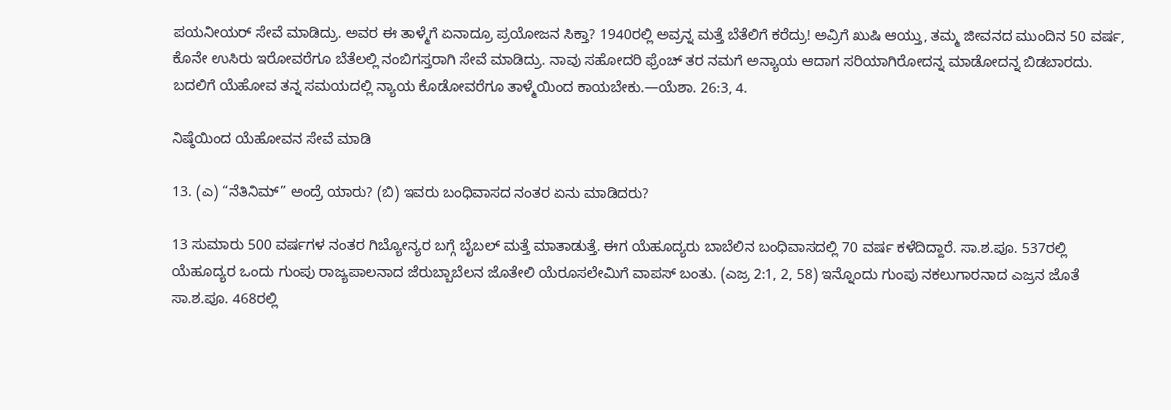ಪಯನೀಯರ್‌ ಸೇವೆ ಮಾಡಿದ್ರು. ಅವರ ಈ ತಾಳ್ಮೆಗೆ ಏನಾದ್ರೂ ಪ್ರಯೋಜನ ಸಿಕ್ತಾ? 1940ರಲ್ಲಿ ಅವ್ರನ್ನ ಮತ್ತೆ ಬೆತೆಲಿಗೆ ಕರೆದ್ರು! ಅವ್ರಿಗೆ ಖುಷಿ ಆಯ್ತು, ತಮ್ಮ ಜೀವನದ ಮುಂದಿನ 50 ವರ್ಷ, ಕೊನೇ ಉಸಿರು ಇರೋವರೆಗೂ ಬೆತೆಲಲ್ಲಿ ನಂಬಿಗಸ್ತರಾಗಿ ಸೇವೆ ಮಾಡಿದ್ರು. ನಾವು ಸಹೋದರಿ ಫ್ರೆಂಚ್‌ ತರ ನಮಗೆ ಅನ್ಯಾಯ ಆದಾಗ ಸರಿಯಾಗಿರೋದನ್ನ ಮಾಡೋದನ್ನ ಬಿಡಬಾರದು. ಬದಲಿಗೆ ಯೆಹೋವ ತನ್ನ ಸಮಯದಲ್ಲಿ ನ್ಯಾಯ ಕೊಡೋವರೆಗೂ ತಾಳ್ಮೆಯಿಂದ ಕಾಯಬೇಕು.—ಯೆಶಾ. 26:3, 4.

ನಿಷ್ಠೆಯಿಂದ ಯೆಹೋವನ ಸೇವೆ ಮಾಡಿ

13. (ಎ) “ನೆತಿನಿಮ್‌” ಅಂದ್ರೆ ಯಾರು? (ಬಿ) ಇವರು ಬಂಧಿವಾಸದ ನಂತರ ಏನು ಮಾಡಿದರು?

13 ಸುಮಾರು 500 ವರ್ಷಗಳ ನಂತರ ಗಿಬ್ಯೋನ್ಯರ ಬಗ್ಗೆ ಬೈಬಲ್‌ ಮತ್ತೆ ಮಾತಾಡುತ್ತೆ. ಈಗ ಯೆಹೂದ್ಯರು ಬಾಬೆಲಿನ ಬಂಧಿವಾಸದಲ್ಲಿ 70 ವರ್ಷ ಕಳೆದಿದ್ದಾರೆ. ಸಾ.ಶ.ಪೂ. 537ರಲ್ಲಿ ಯೆಹೂದ್ಯರ ಒಂದು ಗುಂಪು ರಾಜ್ಯಪಾಲನಾದ ಜೆರುಬ್ಬಾಬೆಲನ ಜೊತೇಲಿ ಯೆರೂಸಲೇಮಿಗೆ ವಾಪಸ್‌ ಬಂತು. (ಎಜ್ರ 2:1, 2, 58) ಇನ್ನೊಂದು ಗುಂಪು ನಕಲುಗಾರನಾದ ಎಜ್ರನ ಜೊತೆ ಸಾ.ಶ.ಪೂ. 468ರಲ್ಲಿ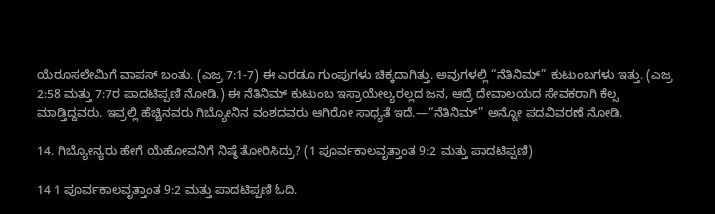ಯೆರೂಸಲೇಮಿಗೆ ವಾಪಸ್‌ ಬಂತು. (ಎಜ್ರ 7:1-7) ಈ ಎರಡೂ ಗುಂಪುಗಳು ಚಿಕ್ಕದಾಗಿತ್ತು. ಅವುಗಳಲ್ಲಿ “ನೆತಿನಿಮ್‌” ಕುಟುಂಬಗಳು ಇತ್ತು. (ಎಜ್ರ 2:58 ಮತ್ತು 7:7ರ ಪಾದಟಿಪ್ಪಣಿ ನೋಡಿ.) ಈ ನೆತಿನಿಮ್‌ ಕುಟುಂಬ ಇಸ್ರಾಯೇಲ್ಯರಲ್ಲದ ಜನ, ಆದ್ರೆ ದೇವಾಲಯದ ಸೇವಕರಾಗಿ ಕೆಲ್ಸ ಮಾಡ್ತಿದ್ದವರು. ಇವ್ರಲ್ಲಿ ಹೆಚ್ಚಿನವರು ಗಿಬ್ಯೋನಿನ ವಂಶದವರು ಆಗಿರೋ ಸಾಧ್ಯತೆ ಇದೆ.—“ನೆತಿನಿಮ್‌” ಅನ್ನೋ ಪದವಿವರಣೆ ನೋಡಿ.

14. ಗಿಬ್ಯೋನ್ಯರು ಹೇಗೆ ಯೆಹೋವನಿಗೆ ನಿಷ್ಠೆ ತೋರಿಸಿದ್ರು? (1 ಪೂರ್ವಕಾಲವೃತ್ತಾಂತ 9:2 ಮತ್ತು ಪಾದಟಿಪ್ಪಣಿ)

14 1 ಪೂರ್ವಕಾಲವೃತ್ತಾಂತ 9:2 ಮತ್ತು ಪಾದಟಿಪ್ಪಣಿ ಓದಿ.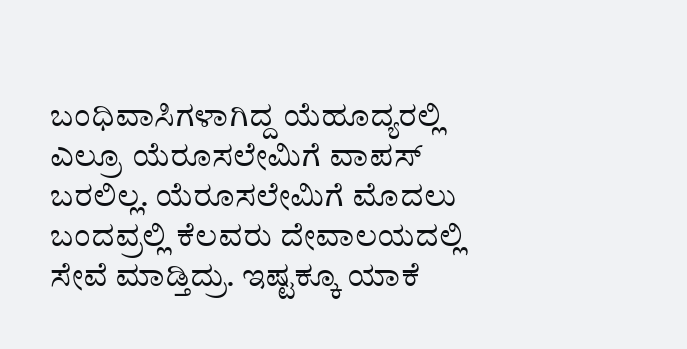ಬಂಧಿವಾಸಿಗಳಾಗಿದ್ದ ಯೆಹೂದ್ಯರಲ್ಲಿ ಎಲ್ರೂ ಯೆರೂಸಲೇಮಿಗೆ ವಾಪಸ್‌ ಬರಲಿಲ್ಲ. ಯೆರೂಸಲೇಮಿಗೆ ಮೊದಲು ಬಂದವ್ರಲ್ಲಿ ಕೆಲವರು ದೇವಾಲಯದಲ್ಲಿ ಸೇವೆ ಮಾಡ್ತಿದ್ರು. ಇಷ್ಟಕ್ಕೂ ಯಾಕೆ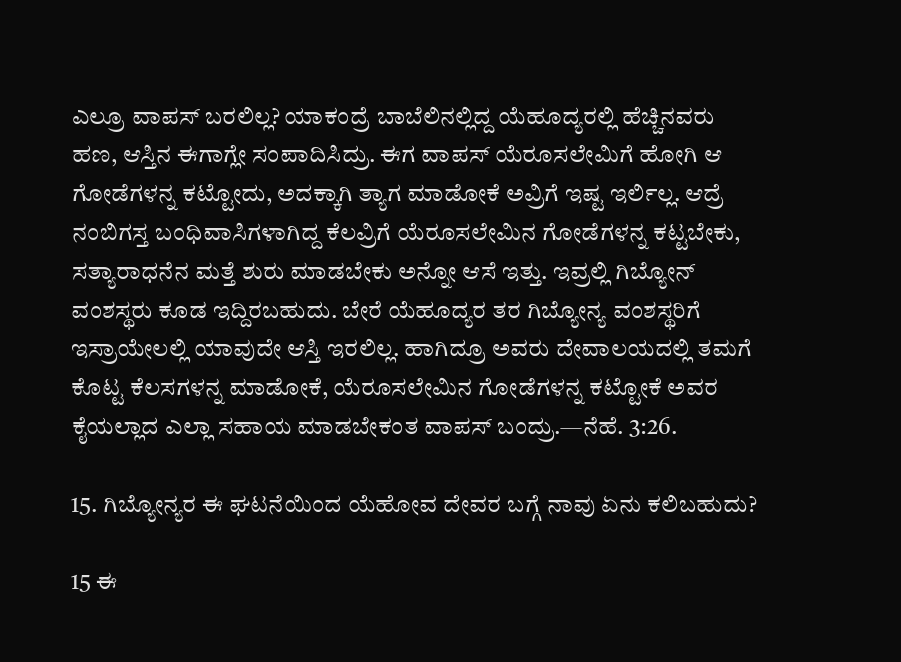ಎಲ್ರೂ ವಾಪಸ್‌ ಬರಲಿಲ್ಲ? ಯಾಕಂದ್ರೆ ಬಾಬೆಲಿನಲ್ಲಿದ್ದ ಯೆಹೂದ್ಯರಲ್ಲಿ ಹೆಚ್ಚಿನವರು ಹಣ, ಆಸ್ತಿನ ಈಗಾಗ್ಲೇ ಸಂಪಾದಿಸಿದ್ರು. ಈಗ ವಾಪಸ್‌ ಯೆರೂಸಲೇಮಿಗೆ ಹೋಗಿ ಆ ಗೋಡೆಗಳನ್ನ ಕಟ್ಟೋದು, ಅದಕ್ಕಾಗಿ ತ್ಯಾಗ ಮಾಡೋಕೆ ಅವ್ರಿಗೆ ಇಷ್ಟ ಇರ್ಲಿಲ್ಲ. ಆದ್ರೆ ನಂಬಿಗಸ್ತ ಬಂಧಿವಾಸಿಗಳಾಗಿದ್ದ ಕೆಲವ್ರಿಗೆ ಯೆರೂಸಲೇಮಿನ ಗೋಡೆಗಳನ್ನ ಕಟ್ಟಬೇಕು, ಸತ್ಯಾರಾಧನೆನ ಮತ್ತೆ ಶುರು ಮಾಡಬೇಕು ಅನ್ನೋ ಆಸೆ ಇತ್ತು. ಇವ್ರಲ್ಲಿ ಗಿಬ್ಯೋನ್‌ ವಂಶಸ್ಥರು ಕೂಡ ಇದ್ದಿರಬಹುದು. ಬೇರೆ ಯೆಹೂದ್ಯರ ತರ ಗಿಬ್ಯೋನ್ಯ ವಂಶಸ್ಥರಿಗೆ ಇಸ್ರಾಯೇಲಲ್ಲಿ ಯಾವುದೇ ಆಸ್ತಿ ಇರಲಿಲ್ಲ. ಹಾಗಿದ್ರೂ ಅವರು ದೇವಾಲಯದಲ್ಲಿ ತಮಗೆ ಕೊಟ್ಟ ಕೆಲಸಗಳನ್ನ ಮಾಡೋಕೆ, ಯೆರೂಸಲೇಮಿನ ಗೋಡೆಗಳನ್ನ ಕಟ್ಟೋಕೆ ಅವರ ಕೈಯಲ್ಲಾದ ಎಲ್ಲಾ ಸಹಾಯ ಮಾಡಬೇಕಂತ ವಾಪಸ್‌ ಬಂದ್ರು.—ನೆಹೆ. 3:26.

15. ಗಿಬ್ಯೋನ್ಯರ ಈ ಘಟನೆಯಿಂದ ಯೆಹೋವ ದೇವರ ಬಗ್ಗೆ ನಾವು ಏನು ಕಲಿಬಹುದು?

15 ಈ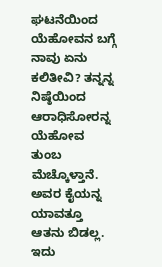ಘಟನೆಯಿಂದ ಯೆಹೋವನ ಬಗ್ಗೆ ನಾವು ಏನು ಕಲಿತೀವಿ? ತನ್ನನ್ನ ನಿಷ್ಠೆಯಿಂದ ಆರಾಧಿಸೋರನ್ನ ಯೆಹೋವ ತುಂಬ ಮೆಚ್ಕೊಳ್ತಾನೆ. ಅವರ ಕೈಯನ್ನ ಯಾವತ್ತೂ ಆತನು ಬಿಡಲ್ಲ. ಇದು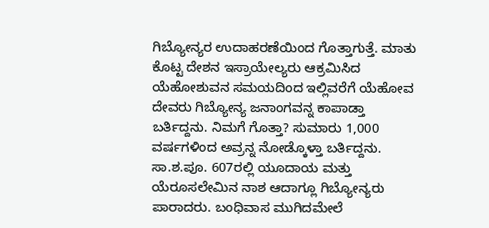ಗಿಬ್ಯೋನ್ಯರ ಉದಾಹರಣೆಯಿಂದ ಗೊತ್ತಾಗುತ್ತೆ. ಮಾತು ಕೊಟ್ಟ ದೇಶನ ಇಸ್ರಾಯೇಲ್ಯರು ಆಕ್ರಮಿಸಿದ ಯೆಹೋಶುವನ ಸಮಯದಿಂದ ಇಲ್ಲಿವರೆಗೆ ಯೆಹೋವ ದೇವರು ಗಿಬ್ಯೋನ್ಯ ಜನಾಂಗವನ್ನ ಕಾಪಾಡ್ತಾ ಬರ್ತಿದ್ದನು. ನಿಮಗೆ ಗೊತ್ತಾ? ಸುಮಾರು 1,000 ವರ್ಷಗಳಿಂದ ಅವ್ರನ್ನ ನೋಡ್ಕೊಳ್ತಾ ಬರ್ತಿದ್ದನು. ಸಾ.ಶ.ಪೂ. 607ರಲ್ಲಿ ಯೂದಾಯ ಮತ್ತು ಯೆರೂಸಲೇಮಿನ ನಾಶ ಆದಾಗ್ಲೂ ಗಿಬ್ಯೋನ್ಯರು ಪಾರಾದರು. ಬಂಧಿವಾಸ ಮುಗಿದಮೇಲೆ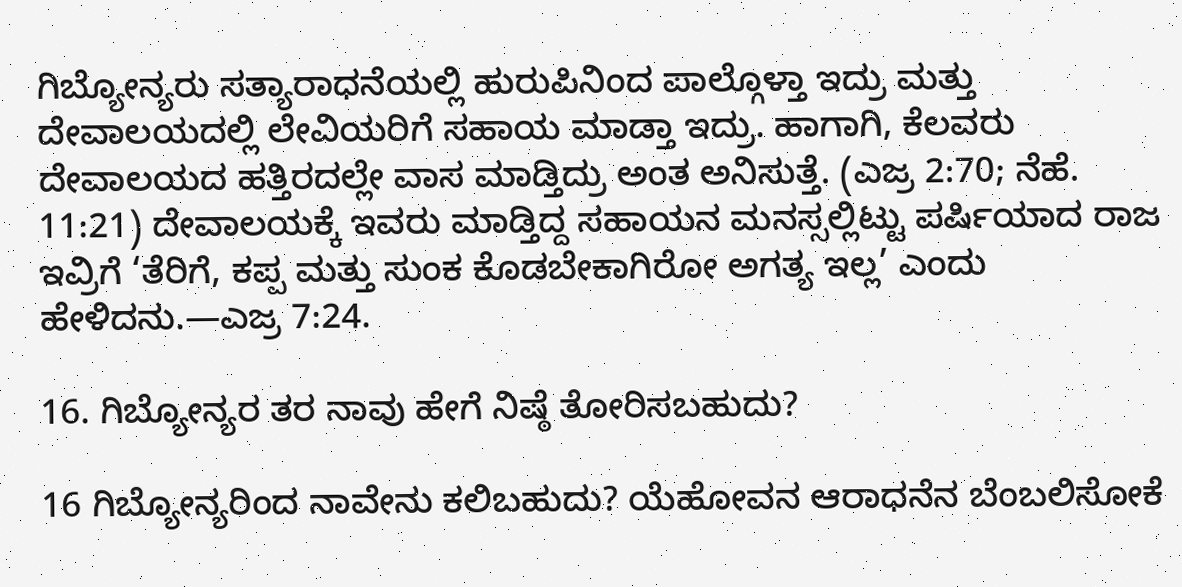ಗಿಬ್ಯೋನ್ಯರು ಸತ್ಯಾರಾಧನೆಯಲ್ಲಿ ಹುರುಪಿನಿಂದ ಪಾಲ್ಗೊಳ್ತಾ ಇದ್ರು ಮತ್ತು ದೇವಾಲಯದಲ್ಲಿ ಲೇವಿಯರಿಗೆ ಸಹಾಯ ಮಾಡ್ತಾ ಇದ್ರು. ಹಾಗಾಗಿ, ಕೆಲವರು ದೇವಾಲಯದ ಹತ್ತಿರದಲ್ಲೇ ವಾಸ ಮಾಡ್ತಿದ್ರು ಅಂತ ಅನಿಸುತ್ತೆ. (ಎಜ್ರ 2:70; ನೆಹೆ. 11:21) ದೇವಾಲಯಕ್ಕೆ ಇವರು ಮಾಡ್ತಿದ್ದ ಸಹಾಯನ ಮನಸ್ಸಲ್ಲಿಟ್ಟು ಪರ್ಷಿಯಾದ ರಾಜ ಇವ್ರಿಗೆ ‘ತೆರಿಗೆ, ಕಪ್ಪ ಮತ್ತು ಸುಂಕ ಕೊಡಬೇಕಾಗಿರೋ ಅಗತ್ಯ ಇಲ್ಲ’ ಎಂದು ಹೇಳಿದನು.—ಎಜ್ರ 7:24.

16. ಗಿಬ್ಯೋನ್ಯರ ತರ ನಾವು ಹೇಗೆ ನಿಷ್ಠೆ ತೋರಿಸಬಹುದು?

16 ಗಿಬ್ಯೋನ್ಯರಿಂದ ನಾವೇನು ಕಲಿಬಹುದು? ಯೆಹೋವನ ಆರಾಧನೆನ ಬೆಂಬಲಿಸೋಕೆ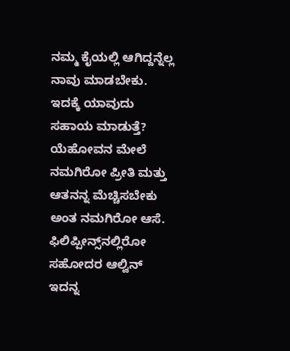ನಮ್ಮ ಕೈಯಲ್ಲಿ ಆಗಿದ್ದನ್ನೆಲ್ಲ ನಾವು ಮಾಡಬೇಕು. ಇದಕ್ಕೆ ಯಾವುದು ಸಹಾಯ ಮಾಡುತ್ತೆ? ಯೆಹೋವನ ಮೇಲೆ ನಮಗಿರೋ ಪ್ರೀತಿ ಮತ್ತು ಆತನನ್ನ ಮೆಚ್ಚಿಸಬೇಕು ಅಂತ ನಮಗಿರೋ ಆಸೆ. ಫಿಲಿಪ್ಪೀನ್ಸ್‌ನಲ್ಲಿರೋ ಸಹೋದರ ಆಲ್ವಿನ್‌ ಇದನ್ನ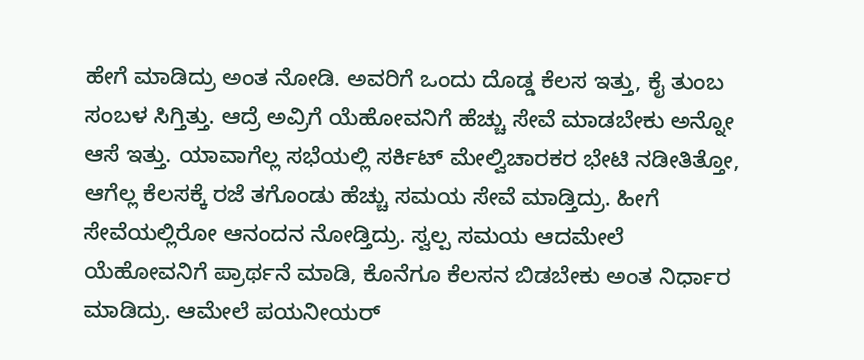ಹೇಗೆ ಮಾಡಿದ್ರು ಅಂತ ನೋಡಿ. ಅವರಿಗೆ ಒಂದು ದೊಡ್ಡ ಕೆಲಸ ಇತ್ತು, ಕೈ ತುಂಬ ಸಂಬಳ ಸಿಗ್ತಿತ್ತು. ಆದ್ರೆ ಅವ್ರಿಗೆ ಯೆಹೋವನಿಗೆ ಹೆಚ್ಚು ಸೇವೆ ಮಾಡಬೇಕು ಅನ್ನೋ ಆಸೆ ಇತ್ತು. ಯಾವಾಗೆಲ್ಲ ಸಭೆಯಲ್ಲಿ ಸರ್ಕಿಟ್‌ ಮೇಲ್ವಿಚಾರಕರ ಭೇಟಿ ನಡೀತಿತ್ತೋ, ಆಗೆಲ್ಲ ಕೆಲಸಕ್ಕೆ ರಜೆ ತಗೊಂಡು ಹೆಚ್ಚು ಸಮಯ ಸೇವೆ ಮಾಡ್ತಿದ್ರು. ಹೀಗೆ ಸೇವೆಯಲ್ಲಿರೋ ಆನಂದನ ನೋಡ್ತಿದ್ರು. ಸ್ವಲ್ಪ ಸಮಯ ಆದಮೇಲೆ ಯೆಹೋವನಿಗೆ ಪ್ರಾರ್ಥನೆ ಮಾಡಿ, ಕೊನೆಗೂ ಕೆಲಸನ ಬಿಡಬೇಕು ಅಂತ ನಿರ್ಧಾರ ಮಾಡಿದ್ರು. ಆಮೇಲೆ ಪಯನೀಯರ್‌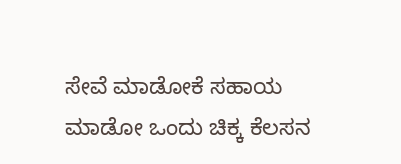ಸೇವೆ ಮಾಡೋಕೆ ಸಹಾಯ ಮಾಡೋ ಒಂದು ಚಿಕ್ಕ ಕೆಲಸನ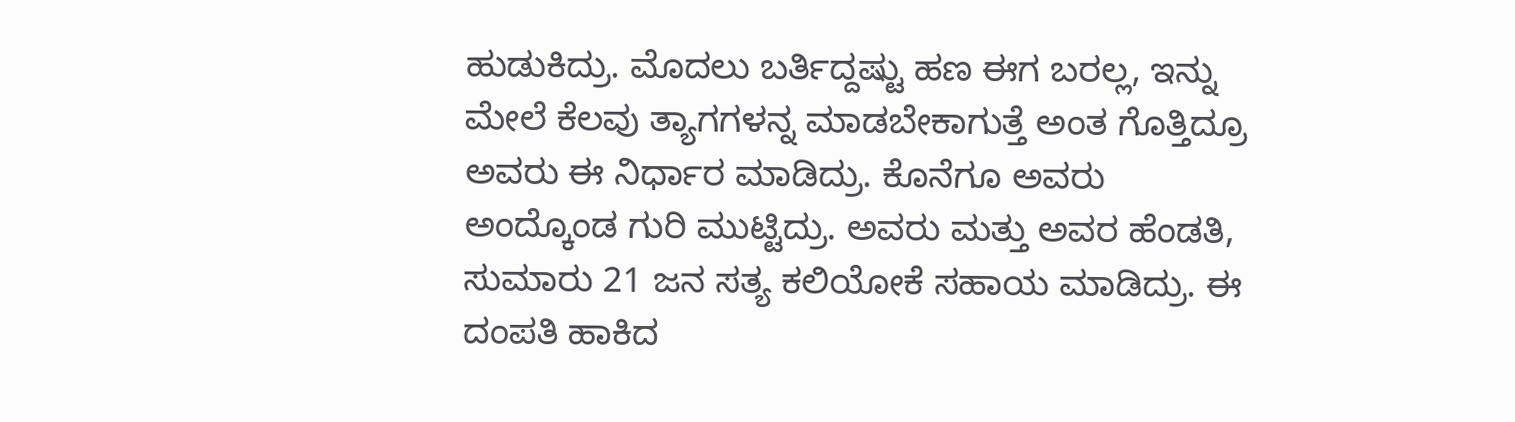ಹುಡುಕಿದ್ರು. ಮೊದಲು ಬರ್ತಿದ್ದಷ್ಟು ಹಣ ಈಗ ಬರಲ್ಲ, ಇನ್ನು ಮೇಲೆ ಕೆಲವು ತ್ಯಾಗಗಳನ್ನ ಮಾಡಬೇಕಾಗುತ್ತೆ ಅಂತ ಗೊತ್ತಿದ್ರೂ ಅವರು ಈ ನಿರ್ಧಾರ ಮಾಡಿದ್ರು. ಕೊನೆಗೂ ಅವರು ಅಂದ್ಕೊಂಡ ಗುರಿ ಮುಟ್ಟಿದ್ರು. ಅವರು ಮತ್ತು ಅವರ ಹೆಂಡತಿ, ಸುಮಾರು 21 ಜನ ಸತ್ಯ ಕಲಿಯೋಕೆ ಸಹಾಯ ಮಾಡಿದ್ರು. ಈ ದಂಪತಿ ಹಾಕಿದ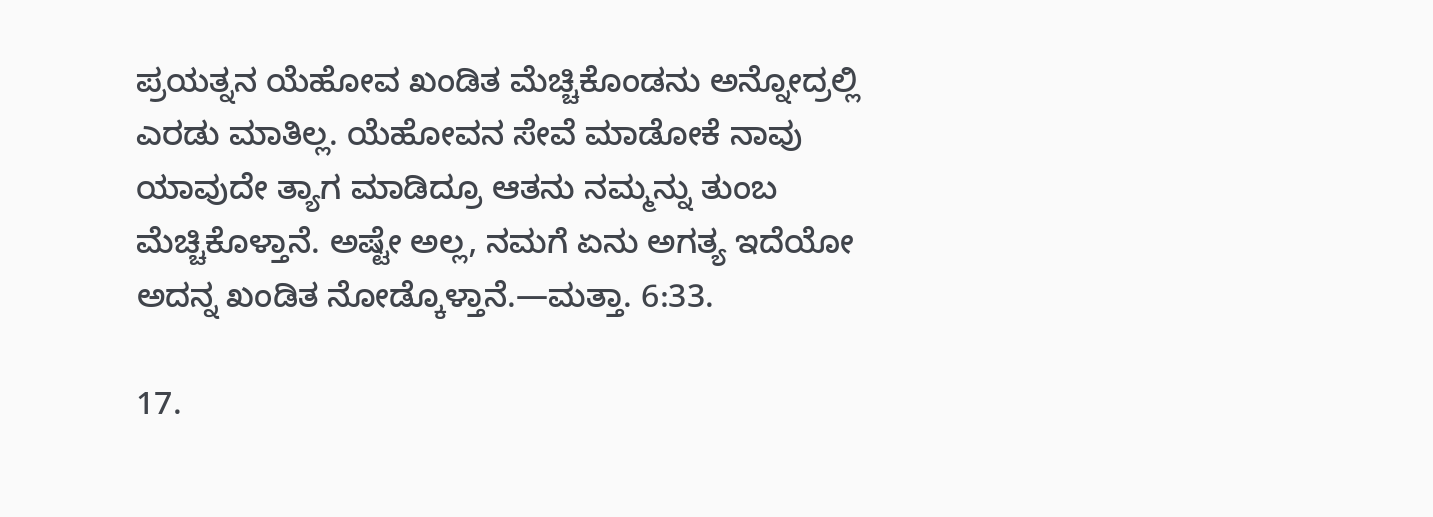ಪ್ರಯತ್ನನ ಯೆಹೋವ ಖಂಡಿತ ಮೆಚ್ಚಿಕೊಂಡನು ಅನ್ನೋದ್ರಲ್ಲಿ ಎರಡು ಮಾತಿಲ್ಲ. ಯೆಹೋವನ ಸೇವೆ ಮಾಡೋಕೆ ನಾವು ಯಾವುದೇ ತ್ಯಾಗ ಮಾಡಿದ್ರೂ ಆತನು ನಮ್ಮನ್ನು ತುಂಬ ಮೆಚ್ಚಿಕೊಳ್ತಾನೆ. ಅಷ್ಟೇ ಅಲ್ಲ, ನಮಗೆ ಏನು ಅಗತ್ಯ ಇದೆಯೋ ಅದನ್ನ ಖಂಡಿತ ನೋಡ್ಕೊಳ್ತಾನೆ.—ಮತ್ತಾ. 6:33.

17.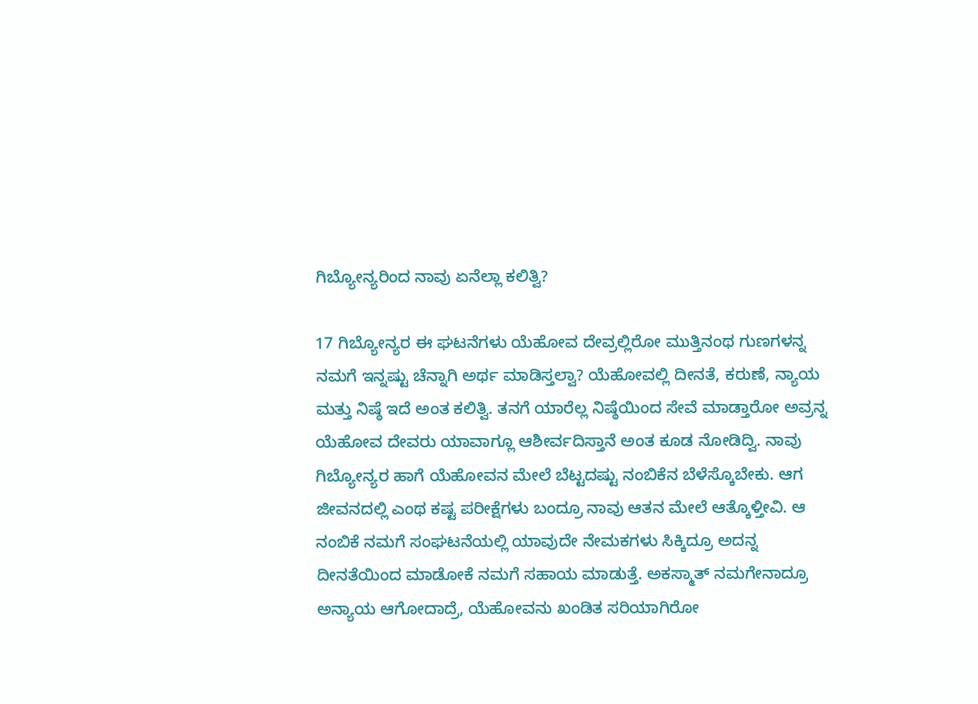ಗಿಬ್ಯೋನ್ಯರಿಂದ ನಾವು ಏನೆಲ್ಲಾ ಕಲಿತ್ವಿ?

17 ಗಿಬ್ಯೋನ್ಯರ ಈ ಘಟನೆಗಳು ಯೆಹೋವ ದೇವ್ರಲ್ಲಿರೋ ಮುತ್ತಿನಂಥ ಗುಣಗಳನ್ನ ನಮಗೆ ಇನ್ನಷ್ಟು ಚೆನ್ನಾಗಿ ಅರ್ಥ ಮಾಡಿಸ್ತಲ್ವಾ? ಯೆಹೋವಲ್ಲಿ ದೀನತೆ, ಕರುಣೆ, ನ್ಯಾಯ ಮತ್ತು ನಿಷ್ಠೆ ಇದೆ ಅಂತ ಕಲಿತ್ವಿ. ತನಗೆ ಯಾರೆಲ್ಲ ನಿಷ್ಠೆಯಿಂದ ಸೇವೆ ಮಾಡ್ತಾರೋ ಅವ್ರನ್ನ ಯೆಹೋವ ದೇವರು ಯಾವಾಗ್ಲೂ ಆಶೀರ್ವದಿಸ್ತಾನೆ ಅಂತ ಕೂಡ ನೋಡಿದ್ವಿ. ನಾವು ಗಿಬ್ಯೋನ್ಯರ ಹಾಗೆ ಯೆಹೋವನ ಮೇಲೆ ಬೆಟ್ಟದಷ್ಟು ನಂಬಿಕೆನ ಬೆಳೆಸ್ಕೊಬೇಕು. ಆಗ ಜೀವನದಲ್ಲಿ ಎಂಥ ಕಷ್ಟ ಪರೀಕ್ಷೆಗಳು ಬಂದ್ರೂ ನಾವು ಆತನ ಮೇಲೆ ಆತ್ಕೊಳ್ತೀವಿ. ಆ ನಂಬಿಕೆ ನಮಗೆ ಸಂಘಟನೆಯಲ್ಲಿ ಯಾವುದೇ ನೇಮಕಗಳು ಸಿಕ್ಕಿದ್ರೂ ಅದನ್ನ ದೀನತೆಯಿಂದ ಮಾಡೋಕೆ ನಮಗೆ ಸಹಾಯ ಮಾಡುತ್ತೆ. ಅಕಸ್ಮಾತ್‌ ನಮಗೇನಾದ್ರೂ ಅನ್ಯಾಯ ಆಗೋದಾದ್ರೆ, ಯೆಹೋವನು ಖಂಡಿತ ಸರಿಯಾಗಿರೋ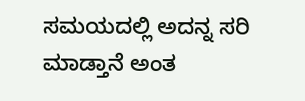ಸಮಯದಲ್ಲಿ ಅದನ್ನ ಸರಿ ಮಾಡ್ತಾನೆ ಅಂತ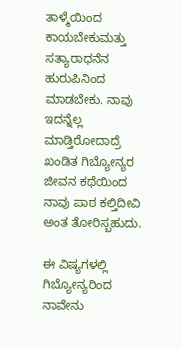ತಾಳ್ಮೆಯಿಂದ ಕಾಯಬೇಕುಮತ್ತು ಸತ್ಯಾರಾಧನೆನ ಹುರುಪಿನಿಂದ ಮಾಡಬೇಕು. ನಾವು ಇದನ್ನೆಲ್ಲ ಮಾಡ್ತಿರೋದಾದ್ರೆ ಖಂಡಿತ ಗಿಬ್ಯೋನ್ಯರ ಜೀವನ ಕಥೆಯಿಂದ ನಾವು ಪಾಠ ಕಲ್ತಿದೀವಿ ಅಂತ ತೋರಿಸ್ಬಹುದು.

ಈ ವಿಷ್ಯಗಳಲ್ಲಿ ಗಿಬ್ಯೋನ್ಯರಿಂದ ನಾವೇನು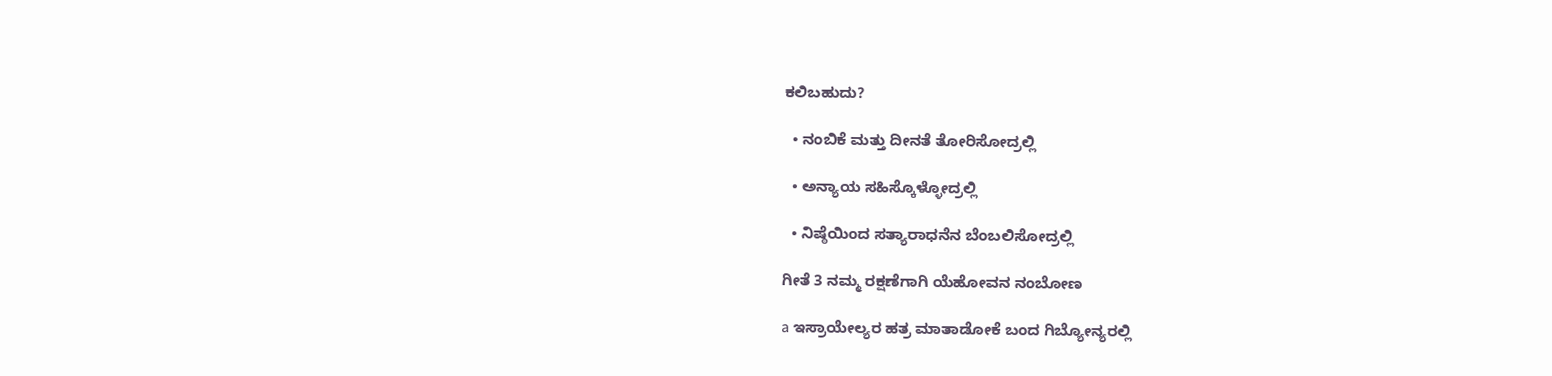ಕಲಿಬಹುದು?

  • ನಂಬಿಕೆ ಮತ್ತು ದೀನತೆ ತೋರಿಸೋದ್ರಲ್ಲಿ

  • ಅನ್ಯಾಯ ಸಹಿಸ್ಕೊಳ್ಳೋದ್ರಲ್ಲಿ

  • ನಿಷ್ಠೆಯಿಂದ ಸತ್ಯಾರಾಧನೆನ ಬೆಂಬಲಿಸೋದ್ರಲ್ಲಿ

ಗೀತೆ 3 ನಮ್ಮ ರಕ್ಷಣೆಗಾಗಿ ಯೆಹೋವನ ನಂಬೋಣ

a ಇಸ್ರಾಯೇಲ್ಯರ ಹತ್ರ ಮಾತಾಡೋಕೆ ಬಂದ ಗಿಬ್ಯೋನ್ಯರಲ್ಲಿ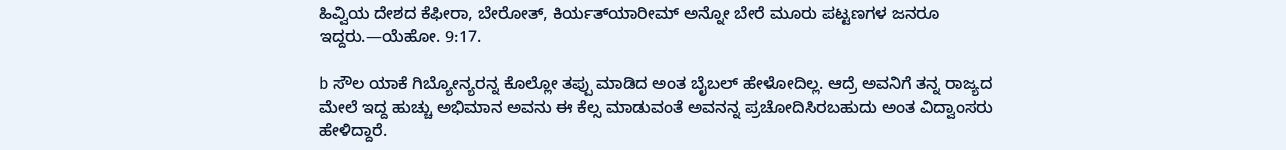ಹಿವ್ವಿಯ ದೇಶದ ಕೆಫೀರಾ, ಬೇರೋತ್‌, ಕಿರ್ಯತ್‌ಯಾರೀಮ್‌ ಅನ್ನೋ ಬೇರೆ ಮೂರು ಪಟ್ಟಣಗಳ ಜನರೂ ಇದ್ದರು.—ಯೆಹೋ. 9:17.

b ಸೌಲ ಯಾಕೆ ಗಿಬ್ಯೋನ್ಯರನ್ನ ಕೊಲ್ಲೋ ತಪ್ಪು ಮಾಡಿದ ಅಂತ ಬೈಬಲ್‌ ಹೇಳೋದಿಲ್ಲ. ಆದ್ರೆ ಅವನಿಗೆ ತನ್ನ ರಾಜ್ಯದ ಮೇಲೆ ಇದ್ದ ಹುಚ್ಚು ಅಭಿಮಾನ ಅವನು ಈ ಕೆಲ್ಸ ಮಾಡುವಂತೆ ಅವನನ್ನ ಪ್ರಚೋದಿಸಿರಬಹುದು ಅಂತ ವಿದ್ವಾಂಸರು ಹೇಳಿದ್ದಾರೆ.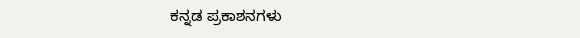ಕನ್ನಡ ಪ್ರಕಾಶನಗಳು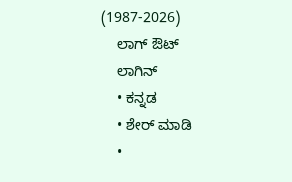(1987-2026)
    ಲಾಗ್ ಔಟ್
    ಲಾಗಿನ್
    • ಕನ್ನಡ
    • ಶೇರ್ ಮಾಡಿ
    •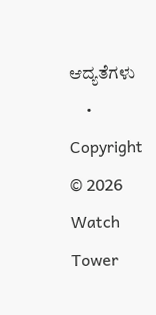ಆದ್ಯತೆಗಳು
    • Copyright © 2026 Watch Tower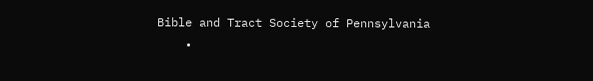Bible and Tract Society of Pennsylvania
    •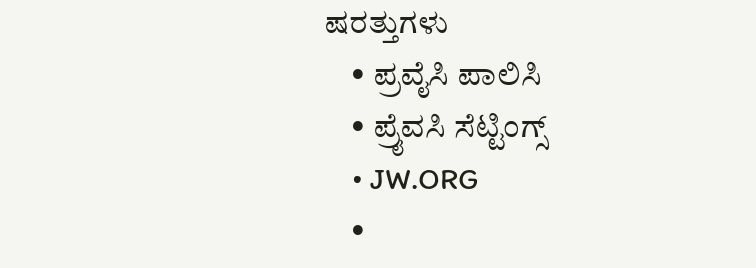ಷರತ್ತುಗಳು
    • ಪ್ರವೈಸಿ ಪಾಲಿಸಿ
    • ಪ್ರೈವಸಿ ಸೆಟ್ಟಿಂಗ್ಸ್
    • JW.ORG
    •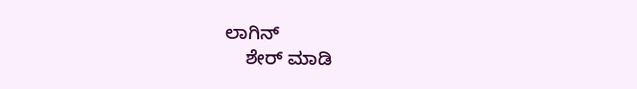ಲಾಗಿನ್
    ಶೇರ್ ಮಾಡಿ